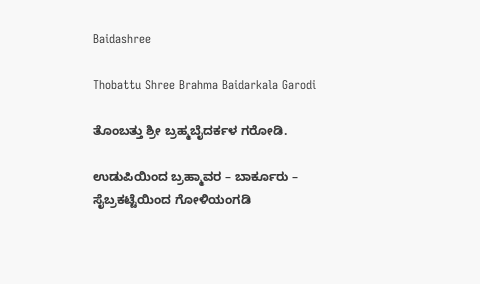Baidashree

Thobattu Shree Brahma Baidarkala Garodi

ತೊಂಬತ್ತು ಶ್ರೀ ಬ್ರಹ್ಮಬೈದರ್ಕಳ ಗರೋಡಿ.

ಉಡುಪಿಯಿಂದ ಬ್ರಹ್ಮಾವರ – ಬಾರ್ಕೂರು – ಸೈಬ್ರಕಟ್ಟೆಯಿಂದ ಗೋಳಿಯಂಗಡಿ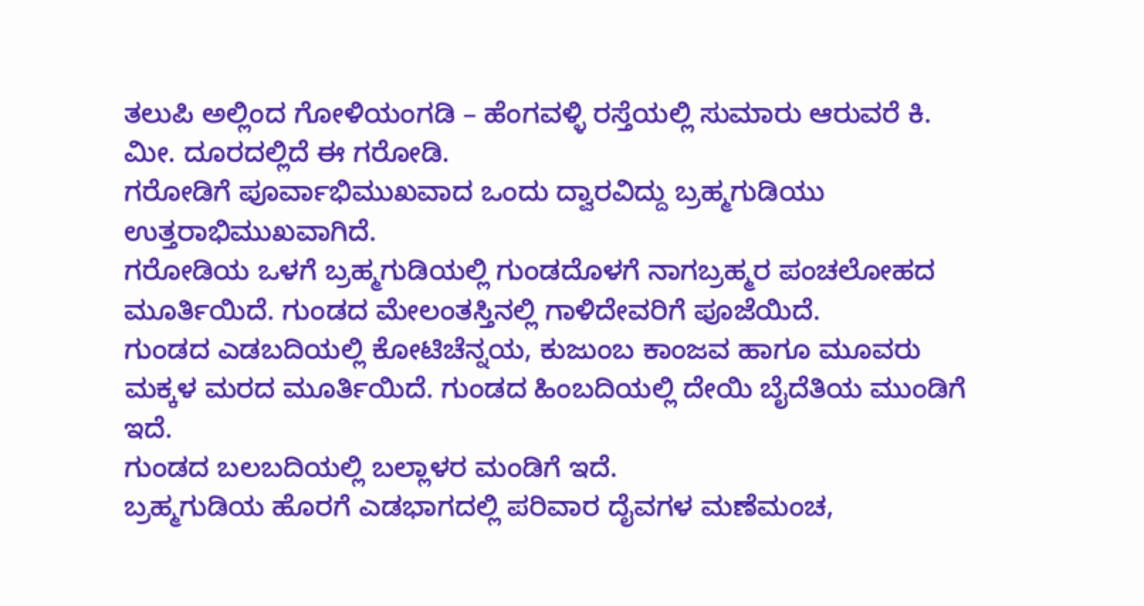ತಲುಪಿ ಅಲ್ಲಿಂದ ಗೋಳಿಯಂಗಡಿ – ಹೆಂಗವಳ್ಳಿ ರಸ್ತೆಯಲ್ಲಿ ಸುಮಾರು ಆರುವರೆ ಕಿ. ಮೀ. ದೂರದಲ್ಲಿದೆ ಈ ಗರೋಡಿ.
ಗರೋಡಿಗೆ ಪೂರ್ವಾಭಿಮುಖವಾದ ಒಂದು ದ್ವಾರವಿದ್ದು ಬ್ರಹ್ಮಗುಡಿಯು ಉತ್ತರಾಭಿಮುಖವಾಗಿದೆ.
ಗರೋಡಿಯ ಒಳಗೆ ಬ್ರಹ್ಮಗುಡಿಯಲ್ಲಿ ಗುಂಡದೊಳಗೆ ನಾಗಬ್ರಹ್ಮರ ಪಂಚಲೋಹದ ಮೂರ್ತಿಯಿದೆ. ಗುಂಡದ ಮೇಲಂತಸ್ತಿನಲ್ಲಿ ಗಾಳಿದೇವರಿಗೆ ಪೂಜೆಯಿದೆ.
ಗುಂಡದ ಎಡಬದಿಯಲ್ಲಿ ಕೋಟಿಚೆನ್ನಯ, ಕುಜುಂಬ ಕಾಂಜವ ಹಾಗೂ ಮೂವರು ಮಕ್ಕಳ ಮರದ ಮೂರ್ತಿಯಿದೆ. ಗುಂಡದ ಹಿಂಬದಿಯಲ್ಲಿ ದೇಯಿ ಬೈದೆತಿಯ ಮುಂಡಿಗೆ ಇದೆ.
ಗುಂಡದ ಬಲಬದಿಯಲ್ಲಿ ಬಲ್ಲಾಳರ ಮಂಡಿಗೆ ಇದೆ.
ಬ್ರಹ್ಮಗುಡಿಯ ಹೊರಗೆ ಎಡಭಾಗದಲ್ಲಿ ಪರಿವಾರ ದೈವಗಳ ಮಣೆಮಂಚ,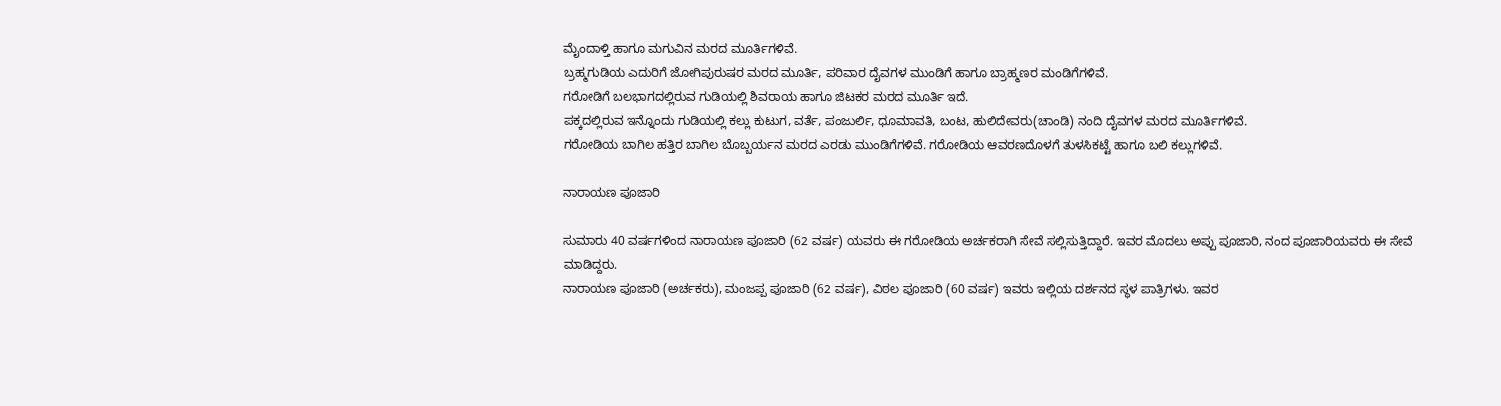ಮೈಂದಾಳ್ತಿ ಹಾಗೂ ಮಗುವಿನ ಮರದ ಮೂರ್ತಿಗಳಿವೆ.
ಬ್ರಹ್ಮಗುಡಿಯ ಎದುರಿಗೆ ಜೋಗಿಪುರುಷರ ಮರದ ಮೂರ್ತಿ, ಪರಿವಾರ ದೈವಗಳ ಮುಂಡಿಗೆ ಹಾಗೂ ಬ್ರಾಹ್ಮಣರ ಮಂಡಿಗೆಗಳಿವೆ.
ಗರೋಡಿಗೆ ಬಲಭಾಗದಲ್ಲಿರುವ ಗುಡಿಯಲ್ಲಿ ಶಿವರಾಯ ಹಾಗೂ ಜಿಟಕರ ಮರದ ಮೂರ್ತಿ ಇದೆ.
ಪಕ್ಕದಲ್ಲಿರುವ ಇನ್ನೊಂದು ಗುಡಿಯಲ್ಲಿ ಕಲ್ಲು ಕುಟುಗ, ವರ್ತೆ, ಪಂಜುರ್ಲಿ, ಧೂಮಾವತಿ, ಬಂಟ, ಹುಲಿದೇವರು(ಚಾಂಡಿ) ನಂದಿ ದೈವಗಳ ಮರದ ಮೂರ್ತಿಗಳಿವೆ.
ಗರೋಡಿಯ ಬಾಗಿಲ ಹತ್ತಿರ ಬಾಗಿಲ ಬೊಬ್ಬರ್ಯನ ಮರದ ಎರಡು ಮುಂಡಿಗೆಗಳಿವೆ. ಗರೋಡಿಯ ಆವರಣದೊಳಗೆ ತುಳಸಿಕಟ್ಟೆ ಹಾಗೂ ಬಲಿ ಕಲ್ಲುಗಳಿವೆ.

ನಾರಾಯಣ ಪೂಜಾರಿ

ಸುಮಾರು 40 ವರ್ಷಗಳಿಂದ ನಾರಾಯಣ ಪೂಜಾರಿ (62 ವರ್ಷ) ಯವರು ಈ ಗರೋಡಿಯ ಅರ್ಚಕರಾಗಿ ಸೇವೆ ಸಲ್ಲಿಸುತ್ತಿದ್ದಾರೆ. ಇವರ ಮೊದಲು ಅಪ್ಪು ಪೂಜಾರಿ, ನಂದ ಪೂಜಾರಿಯವರು ಈ ಸೇವೆ ಮಾಡಿದ್ದರು.
ನಾರಾಯಣ ಪೂಜಾರಿ (ಅರ್ಚಕರು), ಮಂಜಪ್ಪ ಪೂಜಾರಿ (62 ವರ್ಷ), ವಿಠಲ ಪೂಜಾರಿ (60 ವರ್ಷ) ಇವರು ಇಲ್ಲಿಯ ದರ್ಶನದ ಸ್ಥಳ ಪಾತ್ರಿಗಳು. ಇವರ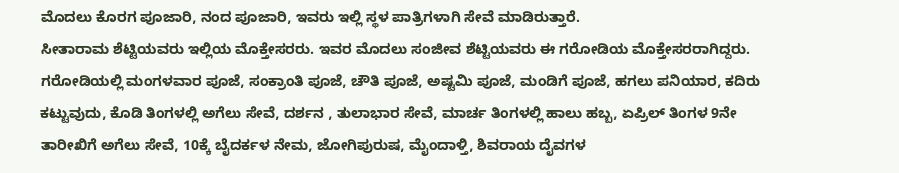ಮೊದಲು ಕೊರಗ ಪೂಜಾರಿ, ನಂದ ಪೂಜಾರಿ, ಇವರು ಇಲ್ಲಿ ಸ್ಥಳ ಪಾತ್ರಿಗಳಾಗಿ ಸೇವೆ ಮಾಡಿರುತ್ತಾರೆ.
ಸೀತಾರಾಮ ಶೆಟ್ಟಿಯವರು ಇಲ್ಲಿಯ ಮೊಕ್ತೇಸರರು. ಇವರ ಮೊದಲು ಸಂಜೀವ ಶೆಟ್ಟಿಯವರು ಈ ಗರೋಡಿಯ ಮೊಕ್ತೇಸರರಾಗಿದ್ದರು.
ಗರೋಡಿಯಲ್ಲಿ ಮಂಗಳವಾರ ಪೂಜೆ, ಸಂಕ್ರಾಂತಿ ಪೂಜೆ, ಚೌತಿ ಪೂಜೆ, ಅಷ್ಟಮಿ ಪೂಜೆ, ಮಂಡಿಗೆ ಪೂಜೆ, ಹಗಲು ಪನಿಯಾರ, ಕದಿರು ಕಟ್ಟುವುದು, ಕೊಡಿ ತಿಂಗಳಲ್ಲಿ ಅಗೆಲು ಸೇವೆ, ದರ್ಶನ , ತುಲಾಭಾರ ಸೇವೆ, ಮಾರ್ಚ ತಿಂಗಳಲ್ಲಿ ಹಾಲು ಹಬ್ಬ, ಏಪ್ರಿಲ್ ತಿಂಗಳ 9ನೇ ತಾರೀಖಿಗೆ ಅಗೆಲು ಸೇವೆ, 10ಕ್ಕೆ ಬೈದರ್ಕಳ ನೇಮ, ಜೋಗಿಪುರುಷ, ಮೈಂದಾಳ್ತಿ, ಶಿವರಾಯ ದೈವಗಳ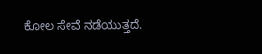ಕೋಲ ಸೇವೆ ನಡೆಯುತ್ತದೆ.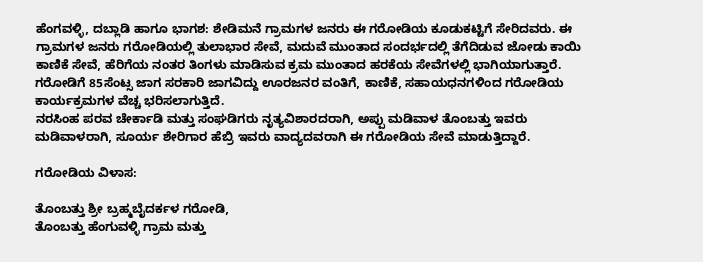ಹೆಂಗವಳ್ಳಿ, ದಬ್ಲಾಡಿ ಹಾಗೂ ಭಾಗಶ: ಶೇಡಿಮನೆ ಗ್ರಾಮಗಳ ಜನರು ಈ ಗರೋಡಿಯ ಕೂಡುಕಟ್ಟಿಗೆ ಸೇರಿದವರು. ಈ ಗ್ರಾಮಗಳ ಜನರು ಗರೋಡಿಯಲ್ಲಿ ತುಲಾಭಾರ ಸೇವೆ, ಮದುವೆ ಮುಂತಾದ ಸಂದರ್ಭದಲ್ಲಿ ತೆಗೆದಿಡುವ ಜೋಡು ಕಾಯಿ ಕಾಣಿಕೆ ಸೇವೆ, ಹೆರಿಗೆಯ ನಂತರ ತಿಂಗಳು ಮಾಡಿಸುವ ಕ್ರಮ ಮುಂತಾದ ಹರಕೆಯ ಸೇವೆಗಳಲ್ಲಿ ಭಾಗಿಯಾಗುತ್ತಾರೆ.
ಗರೋಡಿಗೆ 85ಸೆಂಟ್ಸ ಜಾಗ ಸರಕಾರಿ ಜಾಗವಿದ್ದು ಊರಜನರ ವಂತಿಗೆ, ಕಾಣಿಕೆ, ಸಹಾಯಧನಗಳಿಂದ ಗರೋಡಿಯ ಕಾರ್ಯಕ್ರಮಗಳ ವೆಚ್ಚ ಭರಿಸಲಾಗುತ್ತಿದೆ.
ನರಸಿಂಹ ಪರವ ಚೇರ್ಕಾಡಿ ಮತ್ತು ಸಂಘಡಿಗರು ನೃತ್ಯವಿಶಾರದರಾಗಿ, ಅಪ್ಪು ಮಡಿವಾಳ ತೊಂಬತ್ತು ಇವರು ಮಡಿವಾಳರಾಗಿ, ಸೂರ್ಯ ಶೇರಿಗಾರ ಹೆಬ್ರಿ ಇವರು ವಾದ್ಯದವರಾಗಿ ಈ ಗರೋಡಿಯ ಸೇವೆ ಮಾಡುತ್ತಿದ್ದಾರೆ.

ಗರೋಡಿಯ ವಿಳಾಸ:

ತೊಂಬತ್ತು ಶ್ರೀ ಬ್ರಹ್ಮಬೈದರ್ಕಳ ಗರೋಡಿ,
ತೊಂಬತ್ತು ಹೆಂಗುವಳ್ಳಿ ಗ್ರಾಮ ಮತ್ತು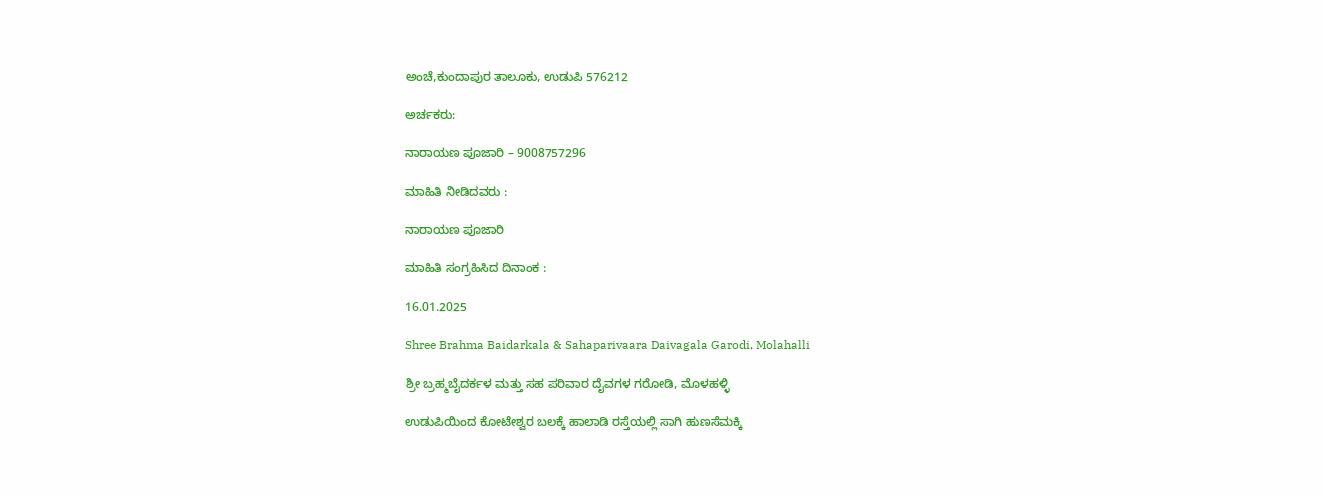ಅಂಚೆ,ಕುಂದಾಪುರ ತಾಲೂಕು, ಉಡುಪಿ 576212

ಅರ್ಚಕರು:

ನಾರಾಯಣ ಪೂಜಾರಿ – 9008757296

ಮಾಹಿತಿ ನೀಡಿದವರು :

ನಾರಾಯಣ ಪೂಜಾರಿ

ಮಾಹಿತಿ ಸಂಗ್ರಹಿಸಿದ ದಿನಾಂಕ :

16.01.2025

Shree Brahma Baidarkala & Sahaparivaara Daivagala Garodi, Molahalli

ಶ್ರೀ ಬ್ರಹ್ಮಬೈದರ್ಕಳ ಮತ್ತು ಸಹ ಪರಿವಾರ ದೈವಗಳ ಗರೋಡಿ, ಮೊಳಹಳ್ಳಿ

ಉಡುಪಿಯಿಂದ ಕೋಟೇಶ್ವರ ಬಲಕ್ಕೆ ಹಾಲಾಡಿ ರಸ್ತೆಯಲ್ಲಿ ಸಾಗಿ ಹುಣಸೆಮಕ್ಕಿ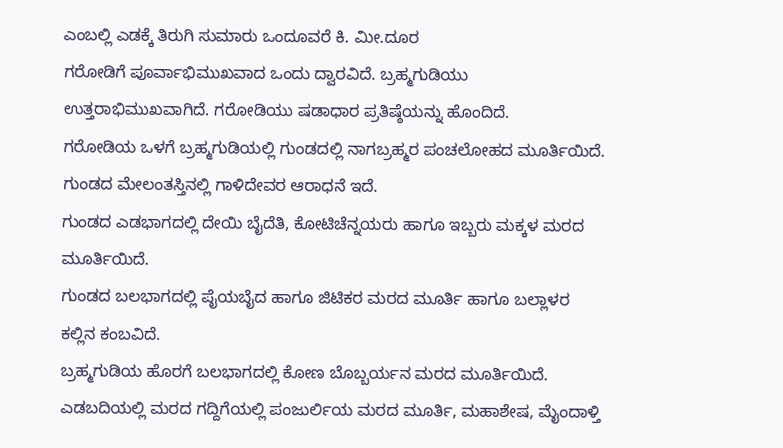ಎಂಬಲ್ಲಿ ಎಡಕ್ಕೆ ತಿರುಗಿ ಸುಮಾರು ಒಂದೂವರೆ ಕಿ. ಮೀ.ದೂರ
ಗರೋಡಿಗೆ ಪೂರ್ವಾಭಿಮುಖವಾದ ಒಂದು ದ್ವಾರವಿದೆ. ಬ್ರಹ್ಮಗುಡಿಯು ಉತ್ತರಾಭಿಮುಖವಾಗಿದೆ. ಗರೋಡಿಯು ಷಡಾಧಾರ ಪ್ರತಿಷ್ಠೆಯನ್ನು ಹೊಂದಿದೆ.
ಗರೋಡಿಯ ಒಳಗೆ ಬ್ರಹ್ಮಗುಡಿಯಲ್ಲಿ ಗುಂಡದಲ್ಲಿ ನಾಗಬ್ರಹ್ಮರ ಪಂಚಲೋಹದ ಮೂರ್ತಿಯಿದೆ. ಗುಂಡದ ಮೇಲಂತಸ್ತಿನಲ್ಲಿ ಗಾಳಿದೇವರ ಆರಾಧನೆ ಇದೆ.
ಗುಂಡದ ಎಡಭಾಗದಲ್ಲಿ ದೇಯಿ ಬೈದೆತಿ, ಕೋಟಿಚೆನ್ನಯರು ಹಾಗೂ ಇಬ್ಬರು ಮಕ್ಕಳ ಮರದ ಮೂರ್ತಿಯಿದೆ.
ಗುಂಡದ ಬಲಭಾಗದಲ್ಲಿ ಪೈಯಬೈದ ಹಾಗೂ ಜಿಟಿಕರ ಮರದ ಮೂರ್ತಿ ಹಾಗೂ ಬಲ್ಲಾಳರ ಕಲ್ಲಿನ ಕಂಬವಿದೆ.
ಬ್ರಹ್ಮಗುಡಿಯ ಹೊರಗೆ ಬಲಭಾಗದಲ್ಲಿ ಕೋಣ ಬೊಬ್ಬರ್ಯನ ಮರದ ಮೂರ್ತಿಯಿದೆ. ಎಡಬದಿಯಲ್ಲಿ ಮರದ ಗದ್ದಿಗೆಯಲ್ಲಿ ಪಂಜುರ್ಲಿಯ ಮರದ ಮೂರ್ತಿ, ಮಹಾಶೇಷ, ಮೈಂದಾಳ್ತಿ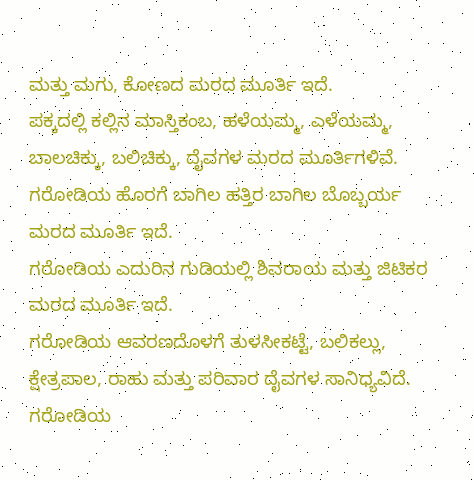ಮತ್ತು ಮಗು, ಕೋಣದ ಮರದ ಮೂರ್ತಿ ಇದೆ.
ಪಕ್ಕದಲ್ಲಿ ಕಲ್ಲಿನ ಮಾಸ್ತಿಕಂಬ, ಹಳೆಯಮ್ಮ, ಎಳೆಯಮ್ಮ, ಬಾಲಚಿಕ್ಕು, ಬಲಿಚಿಕ್ಕು, ದೈವಗಳ ಮರದ ಮೂರ್ತಿಗಳಿವೆ.
ಗರೋಡಿಯ ಹೊರಗೆ ಬಾಗಿಲ ಹತ್ತಿರ ಬಾಗಿಲ ಬೊಬ್ಬರ್ಯ ಮರದ ಮೂರ್ತಿ ಇದೆ.
ಗರೋಡಿಯ ಎದುರಿನ ಗುಡಿಯಲ್ಲಿ ಶಿವರಾಯ ಮತ್ತು ಜಿಟಿಕರ ಮರದ ಮೂರ್ತಿ ಇದೆ.
ಗರೋಡಿಯ ಆವರಣದೊಳಗೆ ತುಳಸೀಕಟ್ಟೆ, ಬಲಿಕಲ್ಲು, ಕ್ಷೇತ್ರಪಾಲ, ರಾಹು ಮತ್ತು ಪರಿವಾರ ದೈವಗಳ ಸಾನಿಧ್ಯವಿದೆ.
ಗರೋಡಿಯ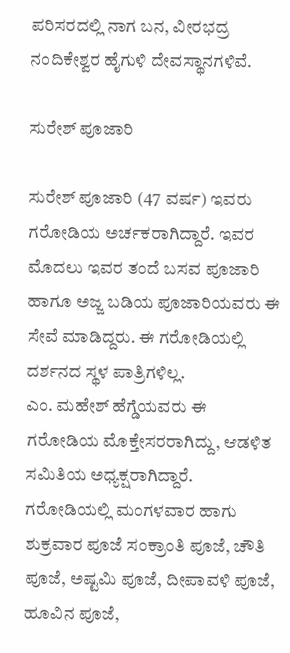ಪರಿಸರದಲ್ಲಿ ನಾಗ ಬನ, ವೀರಭದ್ರ ನಂದಿಕೇಶ್ವರ ಹೈಗುಳಿ ದೇವಸ್ಥಾನಗಳಿವೆ.

ಸುರೇಶ್ ಪೂಜಾರಿ

ಸುರೇಶ್ ಪೂಜಾರಿ (47 ವರ್ಷ) ಇವರು ಗರೋಡಿಯ ಅರ್ಚಕರಾಗಿದ್ದಾರೆ. ಇವರ ಮೊದಲು ಇವರ ತಂದೆ ಬಸವ ಪೂಜಾರಿ ಹಾಗೂ ಅಜ್ಜ ಬಡಿಯ ಪೂಜಾರಿಯವರು ಈ ಸೇವೆ ಮಾಡಿದ್ದರು. ಈ ಗರೋಡಿಯಲ್ಲಿ ದರ್ಶನದ ಸ್ಥಳ ಪಾತ್ರಿಗಳಿಲ್ಲ.
ಎಂ. ಮಹೇಶ್ ಹೆಗ್ಡೆಯವರು ಈ ಗರೋಡಿಯ ಮೊಕ್ತೇಸರರಾಗಿದ್ದು, ಆಡಳಿತ ಸಮಿತಿಯ ಅಧ್ಯಕ್ಷರಾಗಿದ್ದಾರೆ.
ಗರೋಡಿಯಲ್ಲಿ ಮಂಗಳವಾರ ಹಾಗು ಶುಕ್ರವಾರ ಪೂಜೆ ಸಂಕ್ರಾಂತಿ ಪೂಜೆ, ಚೌತಿ ಪೂಜೆ, ಅಷ್ಟಮಿ ಪೂಜೆ, ದೀಪಾವಳಿ ಪೂಜೆ, ಹೂವಿನ ಪೂಜೆ,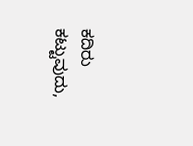ಕದಿರು ಕಟ್ಟುವುದು,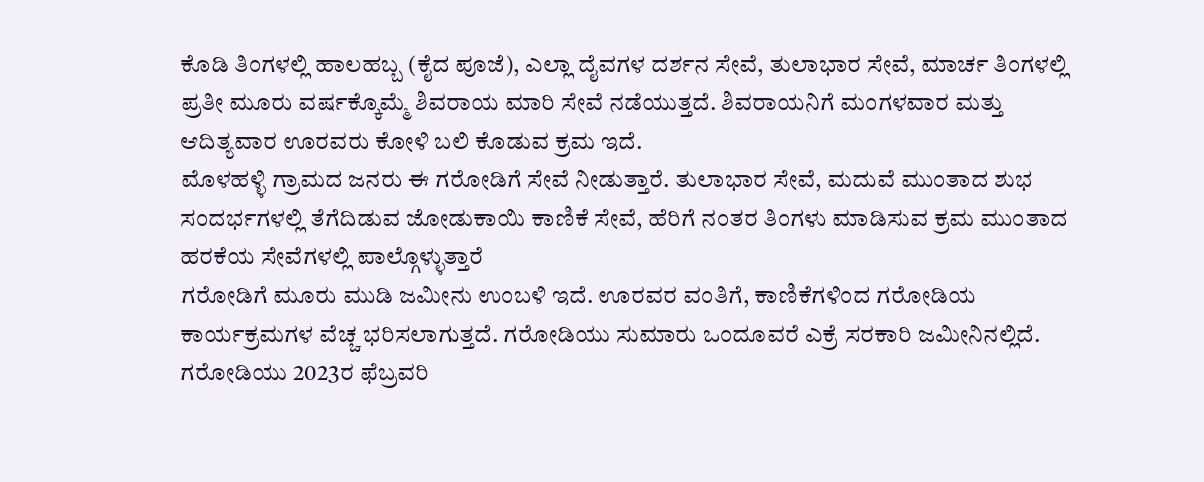ಕೊಡಿ ತಿಂಗಳಲ್ಲಿ ಹಾಲಹಬ್ಬ (ಕೈದ ಪೂಜೆ), ಎಲ್ಲಾ ದೈವಗಳ ದರ್ಶನ ಸೇವೆ, ತುಲಾಭಾರ ಸೇವೆ, ಮಾರ್ಚ ತಿಂಗಳಲ್ಲಿ ಪ್ರತೀ ಮೂರು ವರ್ಷಕ್ಕೊಮ್ಮೆ ಶಿವರಾಯ ಮಾರಿ ಸೇವೆ ನಡೆಯುತ್ತದೆ. ಶಿವರಾಯನಿಗೆ ಮಂಗಳವಾರ ಮತ್ತು ಆದಿತ್ಯವಾರ ಊರವರು ಕೋಳಿ ಬಲಿ ಕೊಡುವ ಕ್ರಮ ಇದೆ.
ಮೊಳಹಳ್ಳಿ ಗ್ರಾಮದ ಜನರು ಈ ಗರೋಡಿಗೆ ಸೇವೆ ನೀಡುತ್ತಾರೆ. ತುಲಾಭಾರ ಸೇವೆ, ಮದುವೆ ಮುಂತಾದ ಶುಭ ಸಂದರ್ಭಗಳಲ್ಲಿ ತೆಗೆದಿಡುವ ಜೋಡುಕಾಯಿ ಕಾಣಿಕೆ ಸೇವೆ, ಹೆರಿಗೆ ನಂತರ ತಿಂಗಳು ಮಾಡಿಸುವ ಕ್ರಮ ಮುಂತಾದ ಹರಕೆಯ ಸೇವೆಗಳಲ್ಲಿ ಪಾಲ್ಗೊಳ್ಳುತ್ತಾರೆ
ಗರೋಡಿಗೆ ಮೂರು ಮುಡಿ ಜಮೀನು ಉಂಬಳಿ ಇದೆ. ಊರವರ ವಂತಿಗೆ, ಕಾಣಿಕೆಗಳಿಂದ ಗರೋಡಿಯ ಕಾರ್ಯಕ್ರಮಗಳ ವೆಚ್ಚ ಭರಿಸಲಾಗುತ್ತದೆ. ಗರೋಡಿಯು ಸುಮಾರು ಒಂದೂವರೆ ಎಕ್ರೆ ಸರಕಾರಿ ಜಮೀನಿನಲ್ಲಿದೆ.
ಗರೋಡಿಯು 2023ರ ಫೆಬ್ರವರಿ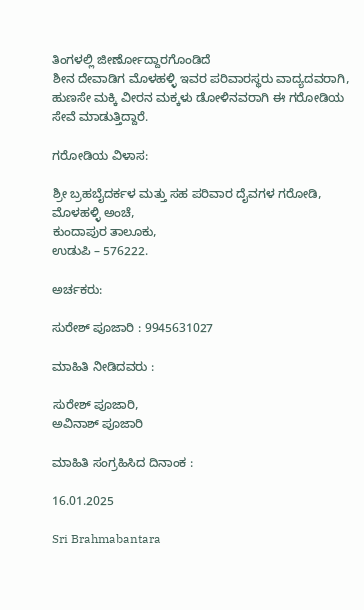ತಿಂಗಳಲ್ಲಿ ಜೀರ್ಣೋದ್ದಾರಗೊಂಡಿದೆ
ಶೀನ ದೇವಾಡಿಗ ಮೊಳಹಳ್ಳಿ ಇವರ ಪರಿವಾರಸ್ಥರು ವಾದ್ಯದವರಾಗಿ, ಹುಣಸೇ ಮಕ್ಕಿ ವೀರನ ಮಕ್ಕಳು ಡೋಳಿನವರಾಗಿ ಈ ಗರೋಡಿಯ ಸೇವೆ ಮಾಡುತ್ತಿದ್ದಾರೆ.

ಗರೋಡಿಯ ವಿಳಾಸ:

ಶ್ರೀ ಬ್ರಹಬೈದರ್ಕಳ ಮತ್ತು ಸಹ ಪರಿವಾರ ದೈವಗಳ ಗರೋಡಿ,
ಮೊಳಹಳ್ಳಿ ಅಂಚೆ,
ಕುಂದಾಪುರ ತಾಲೂಕು,
ಉಡುಪಿ – 576222.

ಅರ್ಚಕರು:

ಸುರೇಶ್ ಪೂಜಾರಿ : 9945631027

ಮಾಹಿತಿ ನೀಡಿದವರು :

ಸುರೇಶ್ ಪೂಜಾರಿ,
ಅವಿನಾಶ್ ಪೂಜಾರಿ

ಮಾಹಿತಿ ಸಂಗ್ರಹಿಸಿದ ದಿನಾಂಕ :

16.01.2025

Sri Brahmabantara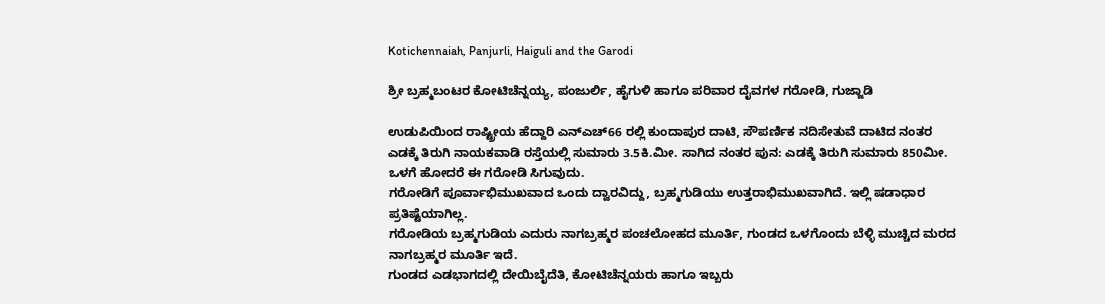Kotichennaiah, Panjurli, Haiguli and the Garodi

ಶ್ರೀ ಬ್ರಹ್ಮಬಂಟರ ಕೋಟಿಚೆನ್ನಯ್ಯ, ಪಂಜುರ್ಲಿ, ಹೈಗುಳಿ ಹಾಗೂ ಪರಿವಾರ ದೈವಗಳ ಗರೋಡಿ, ಗುಜ್ಜಾಡಿ

ಉಡುಪಿಯಿಂದ ರಾಷ್ಟ್ರೀಯ ಹೆದ್ದಾರಿ ಎನ್ಎಚ್66 ರಲ್ಲಿ ಕುಂದಾಪುರ ದಾಟಿ, ಸೌಪರ್ಣಿಕ ನದಿಸೇತುವೆ ದಾಟಿದ ನಂತರ ಎಡಕ್ಕೆ ತಿರುಗಿ ನಾಯಕವಾಡಿ ರಸ್ತೆಯಲ್ಲಿ ಸುಮಾರು 3.5ಕಿ.ಮೀ. ಸಾಗಿದ ನಂತರ ಪುನ: ಎಡಕ್ಕೆ ತಿರುಗಿ ಸುಮಾರು 850ಮೀ. ಒಳಗೆ ಹೋದರೆ ಈ ಗರೋಡಿ ಸಿಗುವುದು.
ಗರೋಡಿಗೆ ಪೂರ್ವಾಭಿಮುಖವಾದ ಒಂದು ದ್ವಾರವಿದ್ದು, ಬ್ರಹ್ಮಗುಡಿಯು ಉತ್ತರಾಭಿಮುಖವಾಗಿದೆ. ಇಲ್ಲಿ ಷಡಾಧಾರ ಪ್ರತಿಷ್ಟೆಯಾಗಿಲ್ಲ.
ಗರೋಡಿಯ ಬ್ರಹ್ಮಗುಡಿಯ ಎದುರು ನಾಗಬ್ರಹ್ಮರ ಪಂಚಲೋಹದ ಮೂರ್ತಿ, ಗುಂಡದ ಒಳಗೊಂದು ಬೆಳ್ಳಿ ಮುಚ್ಚಿದ ಮರದ ನಾಗಬ್ರಹ್ಮರ ಮೂರ್ತಿ ಇದೆ.
ಗುಂಡದ ಎಡಭಾಗದಲ್ಲಿ ದೇಯಿಬೈದೆತಿ, ಕೋಟಿಚೆನ್ನಯರು ಹಾಗೂ ಇಬ್ಬರು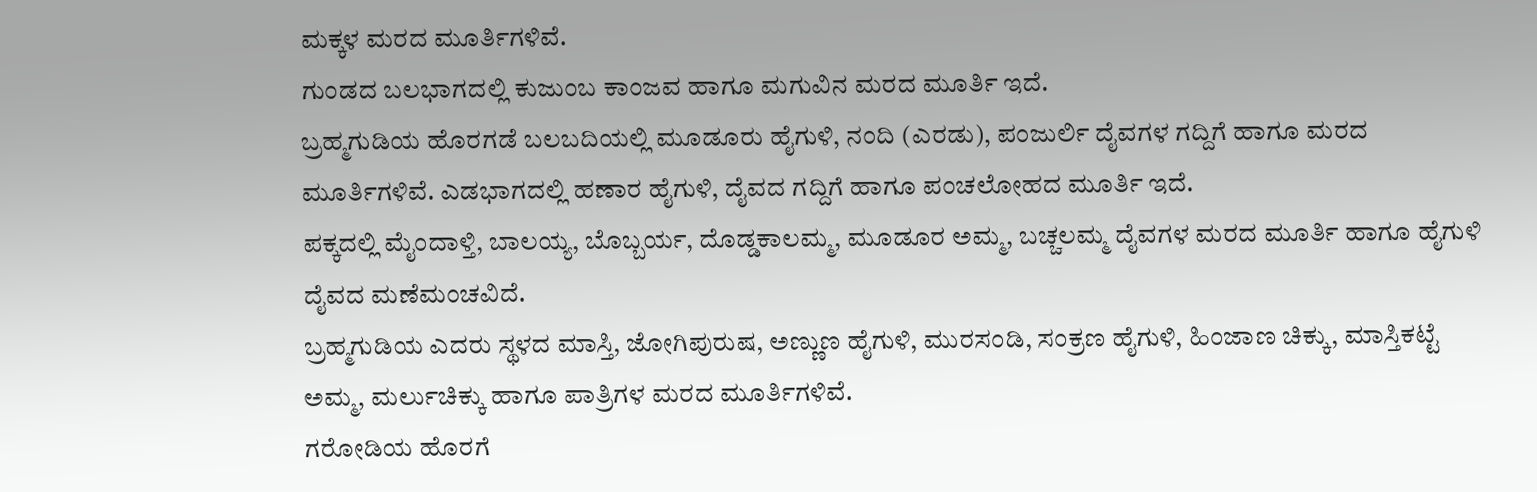ಮಕ್ಕಳ ಮರದ ಮೂರ್ತಿಗಳಿವೆ.
ಗುಂಡದ ಬಲಭಾಗದಲ್ಲಿ ಕುಜುಂಬ ಕಾಂಜವ ಹಾಗೂ ಮಗುವಿನ ಮರದ ಮೂರ್ತಿ ಇದೆ.
ಬ್ರಹ್ಮಗುಡಿಯ ಹೊರಗಡೆ ಬಲಬದಿಯಲ್ಲಿ ಮೂಡೂರು ಹೈಗುಳಿ, ನಂದಿ (ಎರಡು), ಪಂಜುರ್ಲಿ ದೈವಗಳ ಗದ್ದಿಗೆ ಹಾಗೂ ಮರದ ಮೂರ್ತಿಗಳಿವೆ. ಎಡಭಾಗದಲ್ಲಿ ಹಣಾರ ಹೈಗುಳಿ, ದೈವದ ಗದ್ದಿಗೆ ಹಾಗೂ ಪಂಚಲೋಹದ ಮೂರ್ತಿ ಇದೆ.
ಪಕ್ಕದಲ್ಲಿ ಮೈಂದಾಳ್ತಿ, ಬಾಲಯ್ಯ, ಬೊಬ್ಬರ್ಯ, ದೊಡ್ಡಕಾಲಮ್ಮ, ಮೂಡೂರ ಅಮ್ಮ, ಬಚ್ಚಲಮ್ಮ ದೈವಗಳ ಮರದ ಮೂರ್ತಿ ಹಾಗೂ ಹೈಗುಳಿ ದೈವದ ಮಣೆಮಂಚವಿದೆ.
ಬ್ರಹ್ಮಗುಡಿಯ ಎದರು ಸ್ಥಳದ ಮಾಸ್ತಿ, ಜೋಗಿಪುರುಷ, ಅಣ್ಣುಣ ಹೈಗುಳಿ, ಮುರಸಂಡಿ, ಸಂಕ್ರಣ ಹೈಗುಳಿ, ಹಿಂಜಾಣ ಚಿಕ್ಕು, ಮಾಸ್ತಿಕಟ್ಟೆ ಅಮ್ಮ, ಮರ್ಲುಚಿಕ್ಕು ಹಾಗೂ ಪಾತ್ರಿಗಳ ಮರದ ಮೂರ್ತಿಗಳಿವೆ.
ಗರೋಡಿಯ ಹೊರಗೆ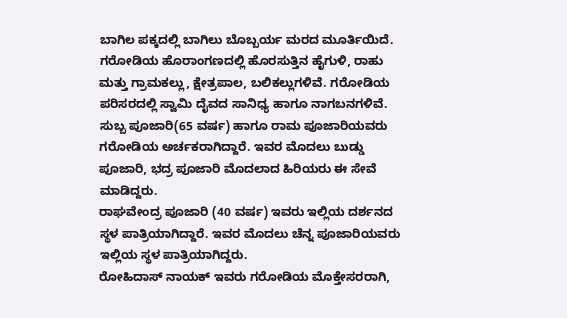ಬಾಗಿಲ ಪಕ್ಕದಲ್ಲಿ ಬಾಗಿಲು ಬೊಬ್ಬರ್ಯ ಮರದ ಮೂರ್ತಿಯಿದೆ.
ಗರೋಡಿಯ ಹೊರಾಂಗಣದಲ್ಲಿ ಹೊರಸುತ್ತಿನ ಹೈಗುಳಿ, ರಾಹು ಮತ್ತು ಗ್ರಾಮಕಲ್ಲು, ಕ್ಷೇತ್ರಪಾಲ, ಬಲಿಕಲ್ಲುಗಳಿವೆ. ಗರೋಡಿಯ ಪರಿಸರದಲ್ಲಿ ಸ್ವಾಮಿ ದೈವದ ಸಾನಿಧ್ಯ ಹಾಗೂ ನಾಗಬನಗಳಿವೆ.
ಸುಬ್ಬ ಪೂಜಾರಿ(65 ವರ್ಷ) ಹಾಗೂ ರಾಮ ಪೂಜಾರಿಯವರು ಗರೋಡಿಯ ಅರ್ಚಕರಾಗಿದ್ದಾರೆ. ಇವರ ಮೊದಲು ಬುಡ್ಡು ಪೂಜಾರಿ, ಭದ್ರ ಪೂಜಾರಿ ಮೊದಲಾದ ಹಿರಿಯರು ಈ ಸೇವೆ ಮಾಡಿದ್ದರು.
ರಾಘವೇಂದ್ರ ಪೂಜಾರಿ (40 ವರ್ಷ) ಇವರು ಇಲ್ಲಿಯ ದರ್ಶನದ ಸ್ಥಳ ಪಾತ್ರಿಯಾಗಿದ್ದಾರೆ. ಇವರ ಮೊದಲು ಚೆನ್ನ ಪೂಜಾರಿಯವರು ಇಲ್ಲಿಯ ಸ್ಥಳ ಪಾತ್ರಿಯಾಗಿದ್ದರು.
ರೋಹಿದಾಸ್ ನಾಯಕ್ ಇವರು ಗರೋಡಿಯ ಮೊಕ್ತೇಸರರಾಗಿ,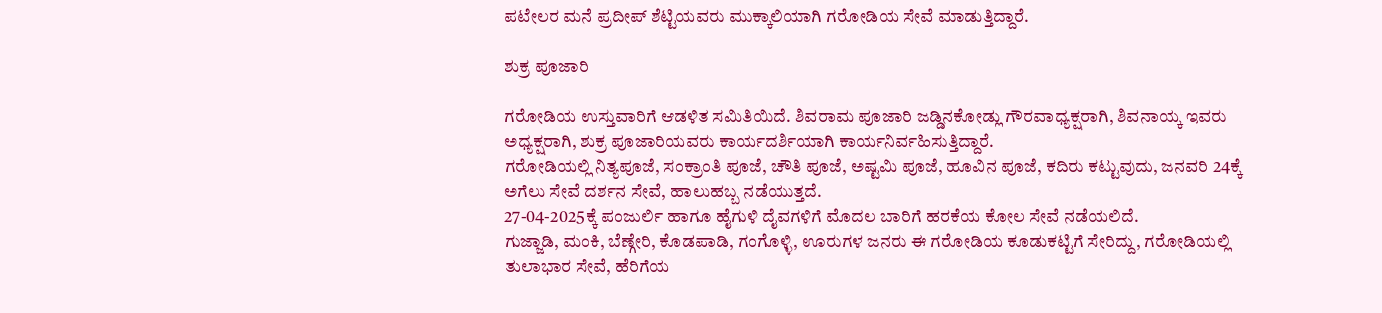ಪಟೇಲರ ಮನೆ ಪ್ರದೀಪ್ ಶೆಟ್ಟಿಯವರು ಮುಕ್ಕಾಲಿಯಾಗಿ ಗರೋಡಿಯ ಸೇವೆ ಮಾಡುತ್ತಿದ್ದಾರೆ.

ಶುಕ್ರ ಪೂಜಾರಿ

ಗರೋಡಿಯ ಉಸ್ತುವಾರಿಗೆ ಆಡಳಿತ ಸಮಿತಿಯಿದೆ. ಶಿವರಾಮ ಪೂಜಾರಿ ಜಡ್ಡಿನಕೋಡ್ಲು ಗೌರವಾಧ್ಯಕ್ಷರಾಗಿ, ಶಿವನಾಯ್ಕ ಇವರು ಅಧ್ಯಕ್ಷರಾಗಿ, ಶುಕ್ರ ಪೂಜಾರಿಯವರು ಕಾರ್ಯದರ್ಶಿಯಾಗಿ ಕಾರ್ಯನಿರ್ವಹಿಸುತ್ತಿದ್ದಾರೆ.
ಗರೋಡಿಯಲ್ಲಿ ನಿತ್ಯಪೂಜೆ, ಸಂಕ್ರಾಂತಿ ಪೂಜೆ, ಚೌತಿ ಪೂಜೆ, ಅಷ್ಟಮಿ ಪೂಜೆ, ಹೂವಿನ ಪೂಜೆ, ಕದಿರು ಕಟ್ಟುವುದು, ಜನವರಿ 24ಕ್ಕೆ ಅಗೆಲು ಸೇವೆ ದರ್ಶನ ಸೇವೆ, ಹಾಲುಹಬ್ಬ ನಡೆಯುತ್ತದೆ.
27-04-2025ಕ್ಕೆ ಪಂಜುರ್ಲಿ ಹಾಗೂ ಹೈಗುಳಿ ದೈವಗಳಿಗೆ ಮೊದಲ ಬಾರಿಗೆ ಹರಕೆಯ ಕೋಲ ಸೇವೆ ನಡೆಯಲಿದೆ.
ಗುಜ್ಜಾಡಿ, ಮಂಕಿ, ಬೆಣ್ಗೇರಿ, ಕೊಡಪಾಡಿ, ಗಂಗೊಳ್ಳಿ, ಊರುಗಳ ಜನರು ಈ ಗರೋಡಿಯ ಕೂಡುಕಟ್ಟಿಗೆ ಸೇರಿದ್ದು, ಗರೋಡಿಯಲ್ಲಿ ತುಲಾಭಾರ ಸೇವೆ, ಹೆರಿಗೆಯ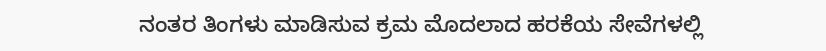ನಂತರ ತಿಂಗಳು ಮಾಡಿಸುವ ಕ್ರಮ ಮೊದಲಾದ ಹರಕೆಯ ಸೇವೆಗಳಲ್ಲಿ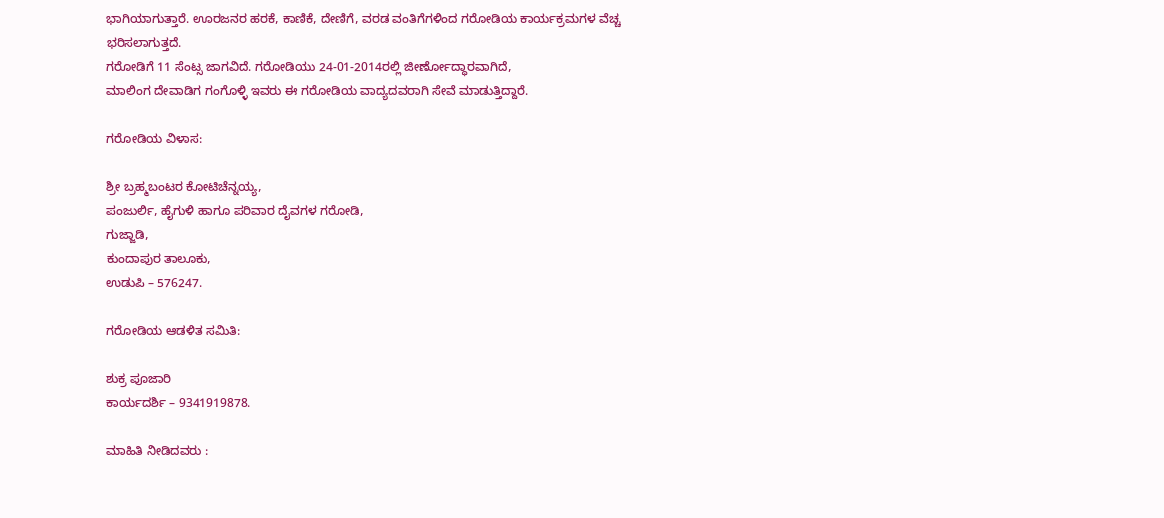ಭಾಗಿಯಾಗುತ್ತಾರೆ. ಊರಜನರ ಹರಕೆ, ಕಾಣಿಕೆ, ದೇಣಿಗೆ, ವರಡ ವಂತಿಗೆಗಳಿಂದ ಗರೋಡಿಯ ಕಾರ್ಯಕ್ರಮಗಳ ವೆಚ್ಚ ಭರಿಸಲಾಗುತ್ತದೆ.
ಗರೋಡಿಗೆ 11 ಸೆಂಟ್ಸ ಜಾಗವಿದೆ. ಗರೋಡಿಯು 24-01-2014ರಲ್ಲಿ ಜೀರ್ಣೋದ್ಧಾರವಾಗಿದೆ,
ಮಾಲಿಂಗ ದೇವಾಡಿಗ ಗಂಗೊಳ್ಳಿ ಇವರು ಈ ಗರೋಡಿಯ ವಾದ್ಯದವರಾಗಿ ಸೇವೆ ಮಾಡುತ್ತಿದ್ದಾರೆ.

ಗರೋಡಿಯ ವಿಳಾಸ:

ಶ್ರೀ ಬ್ರಹ್ಮಬಂಟರ ಕೋಟಿಚೆನ್ನಯ್ಯ,
ಪಂಜುರ್ಲಿ, ಹೈಗುಳಿ ಹಾಗೂ ಪರಿವಾರ ದೈವಗಳ ಗರೋಡಿ,
ಗುಜ್ಜಾಡಿ,
ಕುಂದಾಪುರ ತಾಲೂಕು,
ಉಡುಪಿ – 576247.

ಗರೋಡಿಯ ಆಡಳಿತ ಸಮಿತಿ:

ಶುಕ್ರ ಪೂಜಾರಿ
ಕಾರ್ಯದರ್ಶಿ – 9341919878.

ಮಾಹಿತಿ ನೀಡಿದವರು :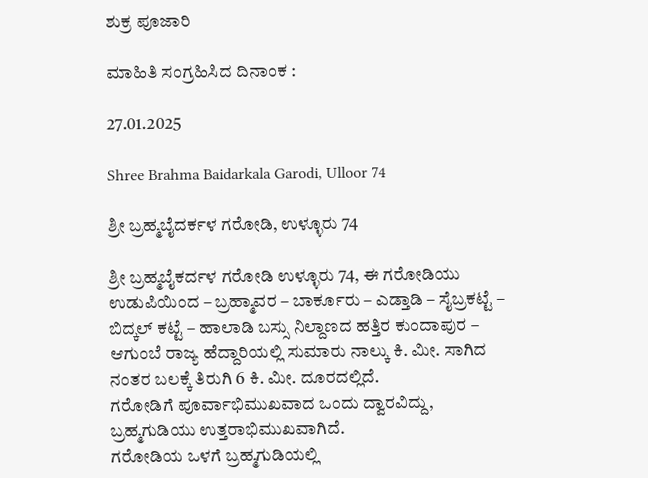ಶುಕ್ರ ಪೂಜಾರಿ

ಮಾಹಿತಿ ಸಂಗ್ರಹಿಸಿದ ದಿನಾಂಕ :

27.01.2025

Shree Brahma Baidarkala Garodi, Ulloor 74

ಶ್ರೀ ಬ್ರಹ್ಮಬೈದರ್ಕಳ ಗರೋಡಿ, ಉಳ್ಳೂರು 74

ಶ್ರೀ ಬ್ರಹ್ಮಬೈಕರ್ದಳ ಗರೋಡಿ ಉಳ್ಳೂರು 74, ಈ ಗರೋಡಿಯು ಉಡುಪಿಯಿಂದ – ಬ್ರಹ್ಮಾವರ – ಬಾರ್ಕೂರು – ಎಡ್ತಾಡಿ – ಸೈಬ್ರಕಟ್ಟೆ – ಬಿದ್ಕಲ್ ಕಟ್ಟೆ – ಹಾಲಾಡಿ ಬಸ್ಸು ನಿಲ್ದಾಣದ ಹತ್ತಿರ ಕುಂದಾಪುರ – ಆಗುಂಬೆ ರಾಜ್ಯ ಹೆದ್ದಾರಿಯಲ್ಲಿ ಸುಮಾರು ನಾಲ್ಕು ಕಿ. ಮೀ. ಸಾಗಿದ ನಂತರ ಬಲಕ್ಕೆ ತಿರುಗಿ 6 ಕಿ. ಮೀ. ದೂರದಲ್ಲಿದೆ.
ಗರೋಡಿಗೆ ಪೂರ್ವಾಭಿಮುಖವಾದ ಒಂದು ದ್ವಾರವಿದ್ದು, ಬ್ರಹ್ಮಗುಡಿಯು ಉತ್ತರಾಭಿಮುಖವಾಗಿದೆ.
ಗರೋಡಿಯ ಒಳಗೆ ಬ್ರಹ್ಮಗುಡಿಯಲ್ಲಿ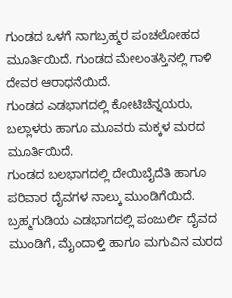ಗುಂಡದ ಒಳಗೆ ನಾಗಬ್ರಹ್ಮರ ಪಂಚಲೋಹದ ಮೂರ್ತಿಯಿದೆ. ಗುಂಡದ ಮೇಲಂತಸ್ತಿನಲ್ಲಿ ಗಾಳಿ ದೇವರ ಆರಾಧನೆಯಿದೆ.
ಗುಂಡದ ಎಡಭಾಗದಲ್ಲಿ ಕೋಟಿಚೆನ್ನಯರು, ಬಲ್ಲಾಳರು ಹಾಗೂ ಮೂವರು ಮಕ್ಕಳ ಮರದ ಮೂರ್ತಿಯಿದೆ.
ಗುಂಡದ ಬಲಭಾಗದಲ್ಲಿ ದೇಯಿಬೈದೆತಿ ಹಾಗೂ ಪರಿವಾರ ದೈವಗಳ ನಾಲ್ಕು ಮುಂಡಿಗೆಯಿದೆ.
ಬ್ರಹ್ಮಗುಡಿಯ ಎಡಭಾಗದಲ್ಲಿ ಪಂಜುರ್ಲಿ ದೈವದ ಮುಂಡಿಗೆ, ಮೈಂದಾಳ್ತಿ ಹಾಗೂ ಮಗುವಿನ ಮರದ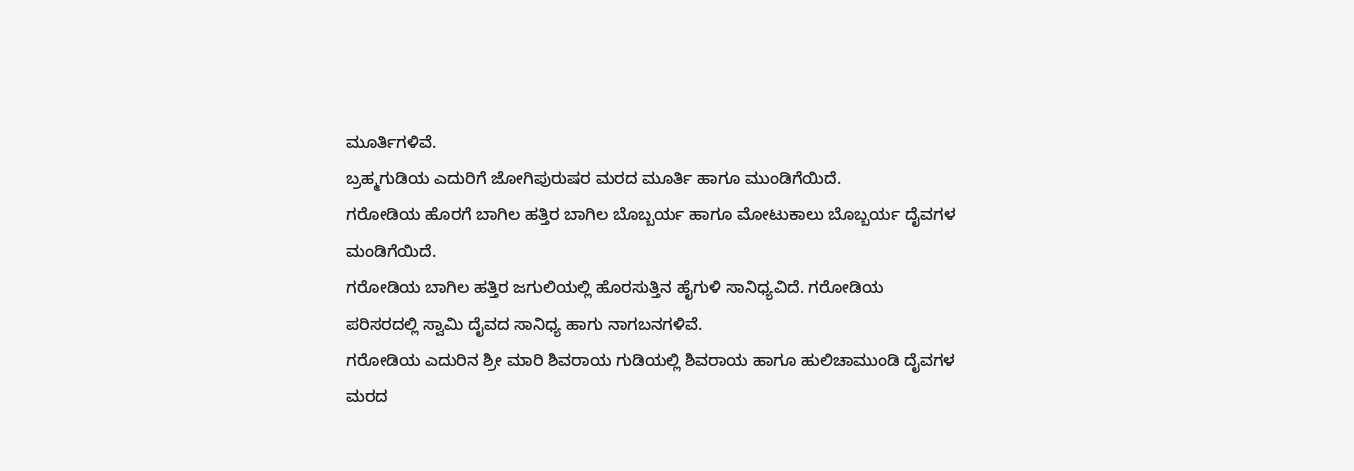ಮೂರ್ತಿಗಳಿವೆ.
ಬ್ರಹ್ಮಗುಡಿಯ ಎದುರಿಗೆ ಜೋಗಿಪುರುಷರ ಮರದ ಮೂರ್ತಿ ಹಾಗೂ ಮುಂಡಿಗೆಯಿದೆ.
ಗರೋಡಿಯ ಹೊರಗೆ ಬಾಗಿಲ ಹತ್ತಿರ ಬಾಗಿಲ ಬೊಬ್ಬರ್ಯ ಹಾಗೂ ಮೋಟುಕಾಲು ಬೊಬ್ಬರ್ಯ ದೈವಗಳ ಮಂಡಿಗೆಯಿದೆ.
ಗರೋಡಿಯ ಬಾಗಿಲ ಹತ್ತಿರ ಜಗುಲಿಯಲ್ಲಿ ಹೊರಸುತ್ತಿನ ಹೈಗುಳಿ ಸಾನಿಧ್ಯವಿದೆ. ಗರೋಡಿಯ ಪರಿಸರದಲ್ಲಿ ಸ್ವಾಮಿ ದೈವದ ಸಾನಿಧ್ಯ ಹಾಗು ನಾಗಬನಗಳಿವೆ.
ಗರೋಡಿಯ ಎದುರಿನ ಶ್ರೀ ಮಾರಿ ಶಿವರಾಯ ಗುಡಿಯಲ್ಲಿ ಶಿವರಾಯ ಹಾಗೂ ಹುಲಿಚಾಮುಂಡಿ ದೈವಗಳ ಮರದ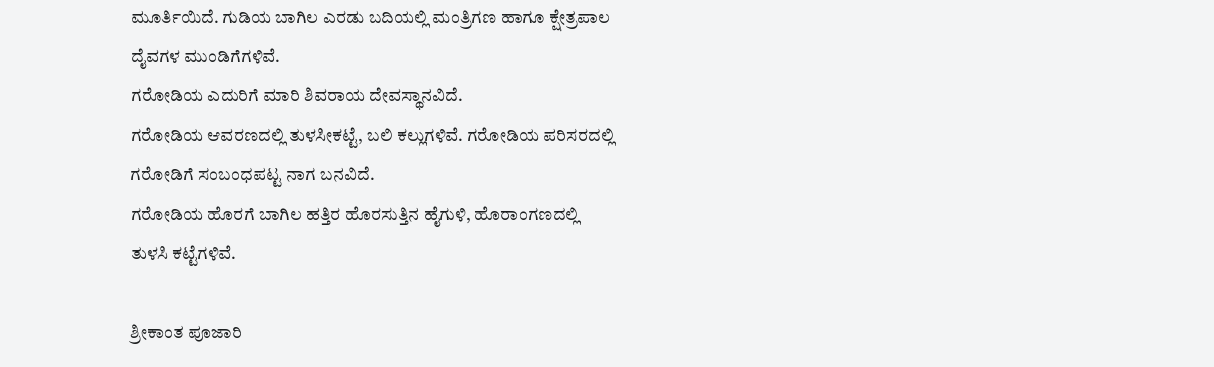ಮೂರ್ತಿಯಿದೆ. ಗುಡಿಯ ಬಾಗಿಲ ಎರಡು ಬದಿಯಲ್ಲಿ ಮಂತ್ರಿಗಣ ಹಾಗೂ ಕ್ಷೇತ್ರಪಾಲ ದೈವಗಳ ಮುಂಡಿಗೆಗಳಿವೆ.
ಗರೋಡಿಯ ಎದುರಿಗೆ ಮಾರಿ ಶಿವರಾಯ ದೇವಸ್ಥಾನವಿದೆ.
ಗರೋಡಿಯ ಆವರಣದಲ್ಲಿ ತುಳಸೀಕಟ್ಟೆ, ಬಲಿ ಕಲ್ಲುಗಳಿವೆ. ಗರೋಡಿಯ ಪರಿಸರದಲ್ಲಿ ಗರೋಡಿಗೆ ಸಂಬಂಧಪಟ್ಟ ನಾಗ ಬನವಿದೆ.
ಗರೋಡಿಯ ಹೊರಗೆ ಬಾಗಿಲ ಹತ್ತಿರ ಹೊರಸುತ್ತಿನ ಹೈಗುಳಿ, ಹೊರಾಂಗಣದಲ್ಲಿ ತುಳಸಿ ಕಟ್ಟೆಗಳಿವೆ.

ಶ್ರೀಕಾಂತ ಪೂಜಾರಿ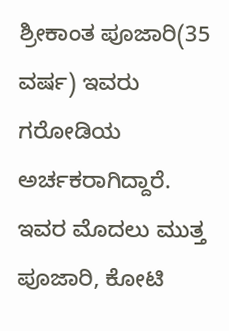ಶ್ರೀಕಾಂತ ಪೂಜಾರಿ(35 ವರ್ಷ) ಇವರು ಗರೋಡಿಯ ಅರ್ಚಕರಾಗಿದ್ದಾರೆ. ಇವರ ಮೊದಲು ಮುತ್ತ ಪೂಜಾರಿ, ಕೋಟಿ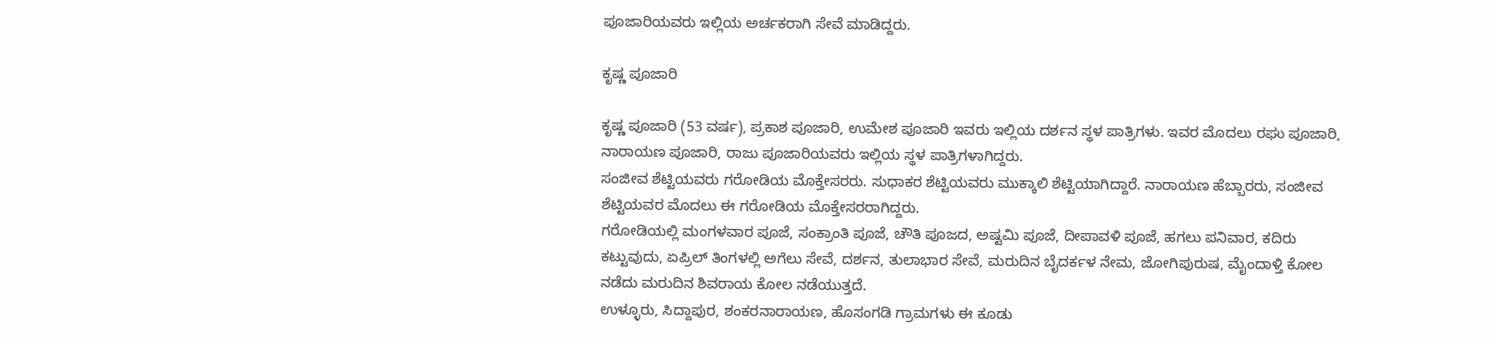ಪೂಜಾರಿಯವರು ಇಲ್ಲಿಯ ಅರ್ಚಕರಾಗಿ ಸೇವೆ ಮಾಡಿದ್ದರು.

ಕೃಷ್ಣ ಪೂಜಾರಿ

ಕೃಷ್ಣ ಪೂಜಾರಿ (53 ವರ್ಷ), ಪ್ರಕಾಶ ಪೂಜಾರಿ, ಉಮೇಶ ಪೂಜಾರಿ ಇವರು ಇಲ್ಲಿಯ ದರ್ಶನ ಸ್ಥಳ ಪಾತ್ರಿಗಳು. ಇವರ ಮೊದಲು ರಘು ಪೂಜಾರಿ, ನಾರಾಯಣ ಪೂಜಾರಿ, ರಾಜು ಪೂಜಾರಿಯವರು ಇಲ್ಲಿಯ ಸ್ಥಳ ಪಾತ್ರಿಗಳಾಗಿದ್ದರು.
ಸಂಜೀವ ಶೆಟ್ಟಿಯವರು ಗರೋಡಿಯ ಮೊಕ್ತೇಸರರು. ಸುಧಾಕರ ಶೆಟ್ಟಿಯವರು ಮುಕ್ಕಾಲಿ ಶೆಟ್ಟಿಯಾಗಿದ್ದಾರೆ. ನಾರಾಯಣ ಹೆಬ್ಬಾರರು, ಸಂಜೀವ ಶೆಟ್ಟಿಯವರ ಮೊದಲು ಈ ಗರೋಡಿಯ ಮೊಕ್ತೇಸರರಾಗಿದ್ದರು.
ಗರೋಡಿಯಲ್ಲಿ ಮಂಗಳವಾರ ಪೂಜೆ, ಸಂಕ್ರಾಂತಿ ಪೂಜೆ, ಚೌತಿ ಪೂಜದ, ಅಷ್ಟಮಿ ಪೂಜೆ, ದೀಪಾವಳಿ ಪೂಜೆ, ಹಗಲು ಪನಿವಾರ, ಕದಿರು ಕಟ್ಟುವುದು, ಏಪ್ರಿಲ್ ತಿಂಗಳಲ್ಲಿ ಅಗೆಲು ಸೇವೆ, ದರ್ಶನ, ತುಲಾಭಾರ ಸೇವೆ, ಮರುದಿನ ಬೈದರ್ಕಳ ನೇಮ, ಜೋಗಿಪುರುಷ, ಮೈಂದಾಳ್ತಿ ಕೋಲ ನಡೆದು ಮರುದಿನ ಶಿವರಾಯ ಕೋಲ ನಡೆಯುತ್ತದೆ.
ಉಳ್ಳೂರು, ಸಿದ್ದಾಪುರ, ಶಂಕರನಾರಾಯಣ, ಹೊಸಂಗಡಿ ಗ್ರಾಮಗಳು ಈ ಕೂಡು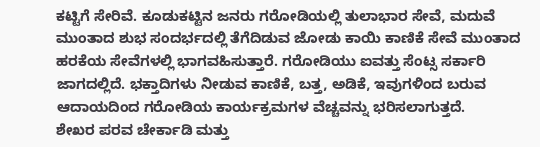ಕಟ್ಟಿಗೆ ಸೇರಿವೆ. ಕೂಡುಕಟ್ಟಿನ ಜನರು ಗರೋಡಿಯಲ್ಲಿ ತುಲಾಭಾರ ಸೇವೆ, ಮದುವೆ ಮುಂತಾದ ಶುಭ ಸಂದರ್ಭದಲ್ಲಿ ತೆಗೆದಿಡುವ ಜೋಡು ಕಾಯಿ ಕಾಣಿಕೆ ಸೇವೆ ಮುಂತಾದ ಹರಕೆಯ ಸೇವೆಗಳಲ್ಲಿ ಭಾಗವಹಿಸುತ್ತಾರೆ. ಗರೋಡಿಯು ಐವತ್ತು ಸೆಂಟ್ಸ ಸರ್ಕಾರಿ ಜಾಗದಲ್ಲಿದೆ. ಭಕ್ತಾದಿಗಳು ನೀಡುವ ಕಾಣಿಕೆ, ಬತ್ತ, ಅಡಿಕೆ, ಇವುಗಳಿಂದ ಬರುವ ಆದಾಯದಿಂದ ಗರೋಡಿಯ ಕಾರ್ಯಕ್ರಮಗಳ ವೆಚ್ಚವನ್ನು ಭರಿಸಲಾಗುತ್ತದೆ.
ಶೇಖರ ಪರವ ಚೇರ್ಕಾಡಿ ಮತ್ತು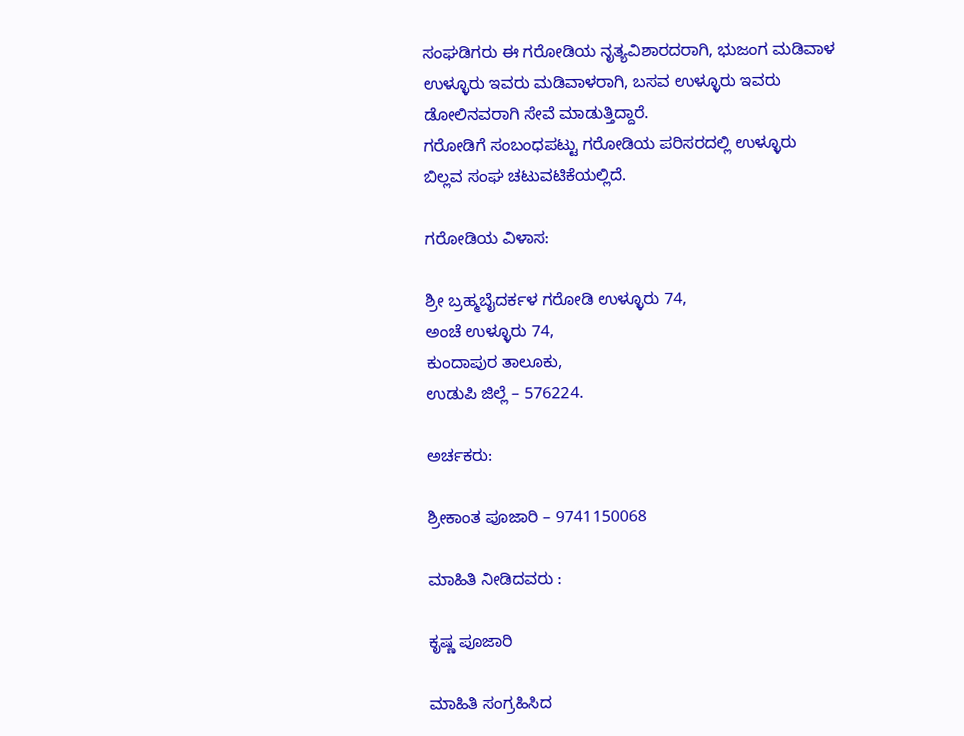ಸಂಘಡಿಗರು ಈ ಗರೋಡಿಯ ನೃತ್ಯವಿಶಾರದರಾಗಿ, ಭುಜಂಗ ಮಡಿವಾಳ ಉಳ್ಳೂರು ಇವರು ಮಡಿವಾಳರಾಗಿ, ಬಸವ ಉಳ್ಳೂರು ಇವರು ಡೋಲಿನವರಾಗಿ ಸೇವೆ ಮಾಡುತ್ತಿದ್ದಾರೆ.
ಗರೋಡಿಗೆ ಸಂಬಂಧಪಟ್ಟು ಗರೋಡಿಯ ಪರಿಸರದಲ್ಲಿ ಉಳ್ಳೂರು ಬಿಲ್ಲವ ಸಂಘ ಚಟುವಟಿಕೆಯಲ್ಲಿದೆ.

ಗರೋಡಿಯ ವಿಳಾಸ:

ಶ್ರೀ ಬ್ರಹ್ಮಬೈದರ್ಕಳ ಗರೋಡಿ ಉಳ್ಳೂರು 74,
ಅಂಚೆ ಉಳ್ಳೂರು 74,
ಕುಂದಾಪುರ ತಾಲೂಕು,
ಉಡುಪಿ ಜಿಲ್ಲೆ – 576224.

ಅರ್ಚಕರು:

ಶ್ರೀಕಾಂತ ಪೂಜಾರಿ – 9741150068

ಮಾಹಿತಿ ನೀಡಿದವರು :

ಕೃಷ್ಣ ಪೂಜಾರಿ

ಮಾಹಿತಿ ಸಂಗ್ರಹಿಸಿದ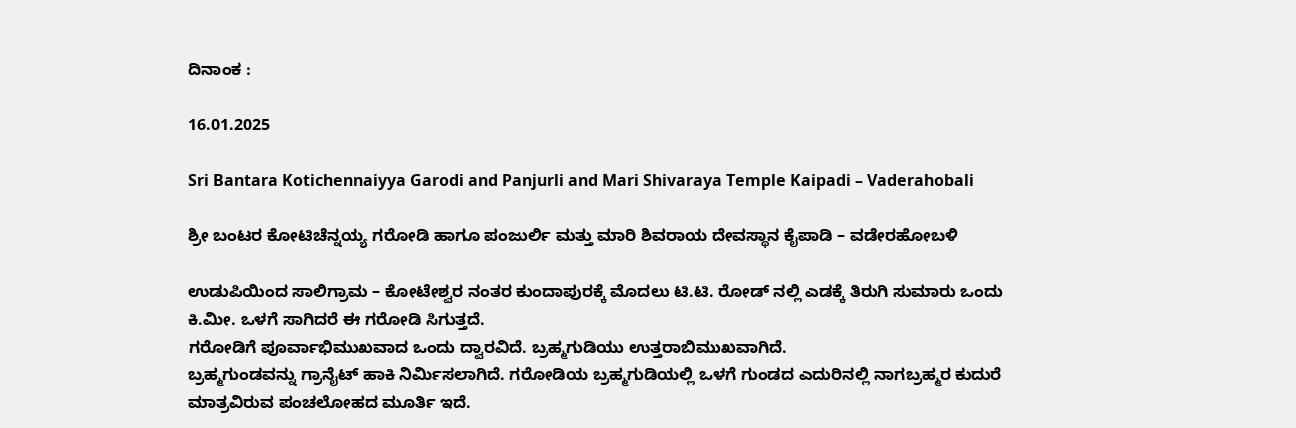ದಿನಾಂಕ :

16.01.2025

Sri Bantara Kotichennaiyya Garodi and Panjurli and Mari Shivaraya Temple Kaipadi – Vaderahobali

ಶ್ರೀ ಬಂಟರ ಕೋಟಿಚೆನ್ನಯ್ಯ ಗರೋಡಿ ಹಾಗೂ ಪಂಜುರ್ಲಿ ಮತ್ತು ಮಾರಿ ಶಿವರಾಯ ದೇವಸ್ಥಾನ ಕೈಪಾಡಿ – ವಡೇರಹೋಬಳಿ

ಉಡುಪಿಯಿಂದ ಸಾಲಿಗ್ರಾಮ – ಕೋಟೇಶ್ವರ ನಂತರ ಕುಂದಾಪುರಕ್ಕೆ ಮೊದಲು ಟಿ.ಟಿ. ರೋಡ್ ನಲ್ಲಿ ಎಡಕ್ಕೆ ತಿರುಗಿ ಸುಮಾರು ಒಂದು ಕಿ.ಮೀ. ಒಳಗೆ ಸಾಗಿದರೆ ಈ ಗರೋಡಿ ಸಿಗುತ್ತದೆ.
ಗರೋಡಿಗೆ ಪೂರ್ವಾಭಿಮುಖವಾದ ಒಂದು ದ್ವಾರವಿದೆ. ಬ್ರಹ್ಮಗುಡಿಯು ಉತ್ತರಾಬಿಮುಖವಾಗಿದೆ.
ಬ್ರಹ್ಮಗುಂಡವನ್ನು ಗ್ರಾನೈಟ್ ಹಾಕಿ ನಿರ್ಮಿಸಲಾಗಿದೆ. ಗರೋಡಿಯ ಬ್ರಹ್ಮಗುಡಿಯಲ್ಲಿ ಒಳಗೆ ಗುಂಡದ ಎದುರಿನಲ್ಲಿ ನಾಗಬ್ರಹ್ಮರ ಕುದುರೆ ಮಾತ್ರವಿರುವ ಪಂಚಲೋಹದ ಮೂರ್ತಿ ಇದೆ.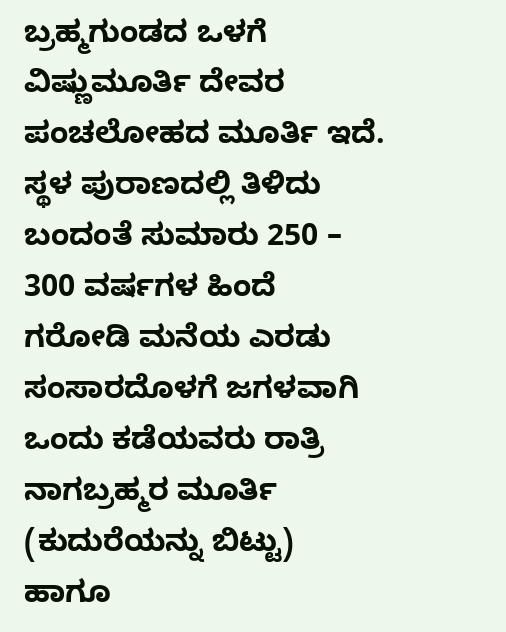ಬ್ರಹ್ಮಗುಂಡದ ಒಳಗೆ ವಿಷ್ಣುಮೂರ್ತಿ ದೇವರ ಪಂಚಲೋಹದ ಮೂರ್ತಿ ಇದೆ.
ಸ್ಥಳ ಪುರಾಣದಲ್ಲಿ ತಿಳಿದು ಬಂದಂತೆ ಸುಮಾರು 250 – 300 ವರ್ಷಗಳ ಹಿಂದೆ ಗರೋಡಿ ಮನೆಯ ಎರಡು ಸಂಸಾರದೊಳಗೆ ಜಗಳವಾಗಿ ಒಂದು ಕಡೆಯವರು ರಾತ್ರಿ ನಾಗಬ್ರಹ್ಮರ ಮೂರ್ತಿ (ಕುದುರೆಯನ್ನು ಬಿಟ್ಟು) ಹಾಗೂ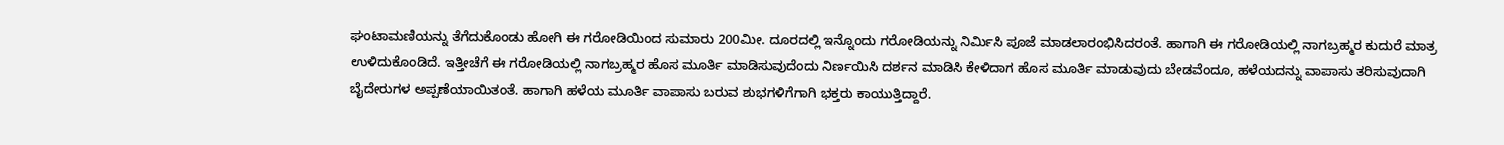ಘಂಟಾಮಣಿಯನ್ನು ತೆಗೆದುಕೊಂಡು ಹೋಗಿ ಈ ಗರೋಡಿಯಿಂದ ಸುಮಾರು 200ಮೀ. ದೂರದಲ್ಲಿ ಇನ್ನೊಂದು ಗರೋಡಿಯನ್ನು ನಿರ್ಮಿಸಿ ಪೂಜೆ ಮಾಡಲಾರಂಭಿಸಿದರಂತೆ. ಹಾಗಾಗಿ ಈ ಗರೋಡಿಯಲ್ಲಿ ನಾಗಬ್ರಹ್ಮರ ಕುದುರೆ ಮಾತ್ರ ಉಳಿದುಕೊಂಡಿದೆ. ಇತ್ತೀಚೆಗೆ ಈ ಗರೋಡಿಯಲ್ಲಿ ನಾಗಬ್ರಹ್ಮರ ಹೊಸ ಮೂರ್ತಿ ಮಾಡಿಸುವುದೆಂದು ನಿರ್ಣಯಿಸಿ ದರ್ಶನ ಮಾಡಿಸಿ ಕೇಳಿದಾಗ ಹೊಸ ಮೂರ್ತಿ ಮಾಡುವುದು ಬೇಡವೆಂದೂ, ಹಳೆಯದನ್ನು ವಾಪಾಸು ತರಿಸುವುದಾಗಿ ಬೈದೇರುಗಳ ಅಪ್ಪಣೆಯಾಯಿತಂತೆ. ಹಾಗಾಗಿ ಹಳೆಯ ಮೂರ್ತಿ ವಾಪಾಸು ಬರುವ ಶುಭಗಳಿಗೆಗಾಗಿ ಭಕ್ತರು ಕಾಯುತ್ತಿದ್ದಾರೆ.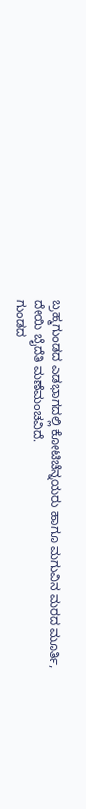ಬ್ರಹ್ಮಗುಂಡದ ಎಡಭಾಗದಲ್ಲಿ ಕೋಟಿಚೆನ್ನಯರು ಹಾಗೂ ಮಗುವಿನ ಮರದ ಮೂರ್ತಿ, ದೇಯಿ ಬೈದೆತಿ ಮಣೆಮಂಚವಿದೆ.
ಗುಂಡದ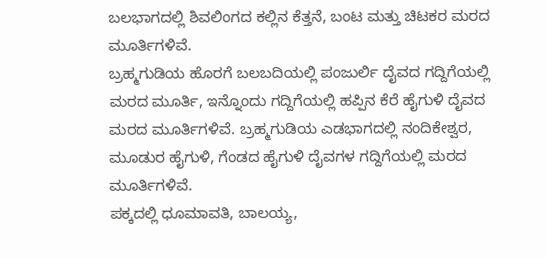ಬಲಭಾಗದಲ್ಲಿ ಶಿವಲಿಂಗದ ಕಲ್ಲಿನ ಕೆತ್ತನೆ, ಬಂಟ ಮತ್ತು ಚಿಟಕರ ಮರದ ಮೂರ್ತಿಗಳಿವೆ.
ಬ್ರಹ್ಮಗುಡಿಯ ಹೊರಗೆ ಬಲಬದಿಯಲ್ಲಿ ಪಂಜುರ್ಲಿ ದೈವದ ಗದ್ದಿಗೆಯಲ್ಲಿ ಮರದ ಮೂರ್ತಿ, ಇನ್ನೊಂದು ಗದ್ದಿಗೆಯಲ್ಲಿ ಹಪ್ಪಿನ ಕೆರೆ ಹೈಗುಳಿ ದೈವದ ಮರದ ಮೂರ್ತಿಗಳಿವೆ. ಬ್ರಹ್ಮಗುಡಿಯ ಎಡಭಾಗದಲ್ಲಿ ನಂದಿಕೇಶ್ವರ, ಮೂಡುರ ಹೈಗುಳಿ, ಗೆಂಡದ ಹೈಗುಳಿ ದೈವಗಳ ಗದ್ದಿಗೆಯಲ್ಲಿ ಮರದ ಮೂರ್ತಿಗಳಿವೆ.
ಪಕ್ಕದಲ್ಲಿ ಧೂಮಾವತಿ, ಬಾಲಯ್ಯ,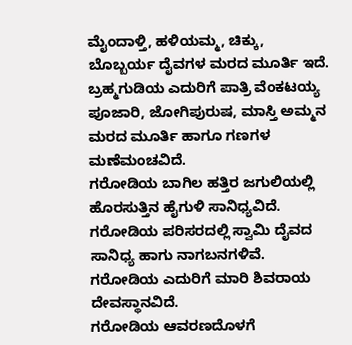ಮೈಂದಾಳ್ತಿ, ಹಳಿಯಮ್ಮ, ಚಿಕ್ಕು, ಬೊಬ್ಬರ್ಯ ದೈವಗಳ ಮರದ ಮೂರ್ತಿ ಇದೆ.
ಬ್ರಹ್ಮಗುಡಿಯ ಎದುರಿಗೆ ಪಾತ್ರಿ ವೆಂಕಟಯ್ಯ ಪೂಜಾರಿ, ಜೋಗಿಪುರುಷ, ಮಾಸ್ತಿ ಅಮ್ಮನ ಮರದ ಮೂರ್ತಿ ಹಾಗೂ ಗಣಗಳ ಮಣೆಮಂಚವಿದೆ.
ಗರೋಡಿಯ ಬಾಗಿಲ ಹತ್ತಿರ ಜಗುಲಿಯಲ್ಲಿ ಹೊರಸುತ್ತಿನ ಹೈಗುಳಿ ಸಾನಿಧ್ಯವಿದೆ. ಗರೋಡಿಯ ಪರಿಸರದಲ್ಲಿ ಸ್ವಾಮಿ ದೈವದ ಸಾನಿಧ್ಯ ಹಾಗು ನಾಗಬನಗಳಿವೆ.
ಗರೋಡಿಯ ಎದುರಿಗೆ ಮಾರಿ ಶಿವರಾಯ ದೇವಸ್ಥಾನವಿದೆ.
ಗರೋಡಿಯ ಆವರಣದೊಳಗೆ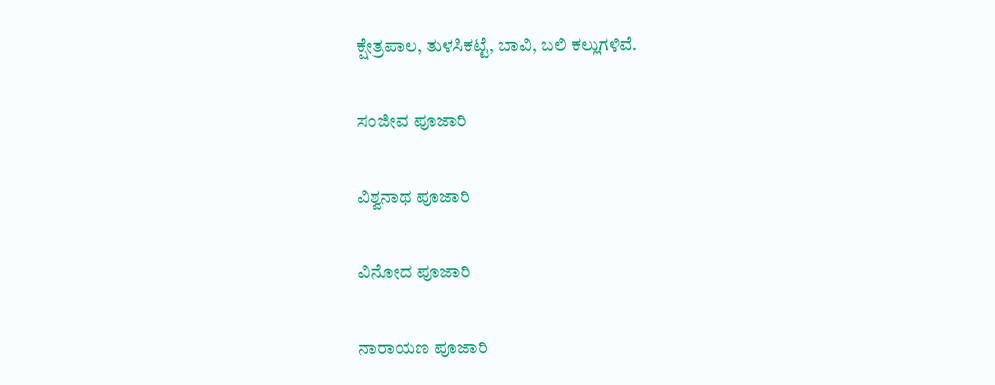ಕ್ಷೇತ್ರಪಾಲ, ತುಳಸಿಕಟ್ಟೆ, ಬಾವಿ, ಬಲಿ ಕಲ್ಲುಗಳಿವೆ.

ಸಂಜೀವ ಪೂಜಾರಿ

ವಿಶ್ವನಾಥ ಪೂಜಾರಿ

ವಿನೋದ ಪೂಜಾರಿ

ನಾರಾಯಣ ಪೂಜಾರಿ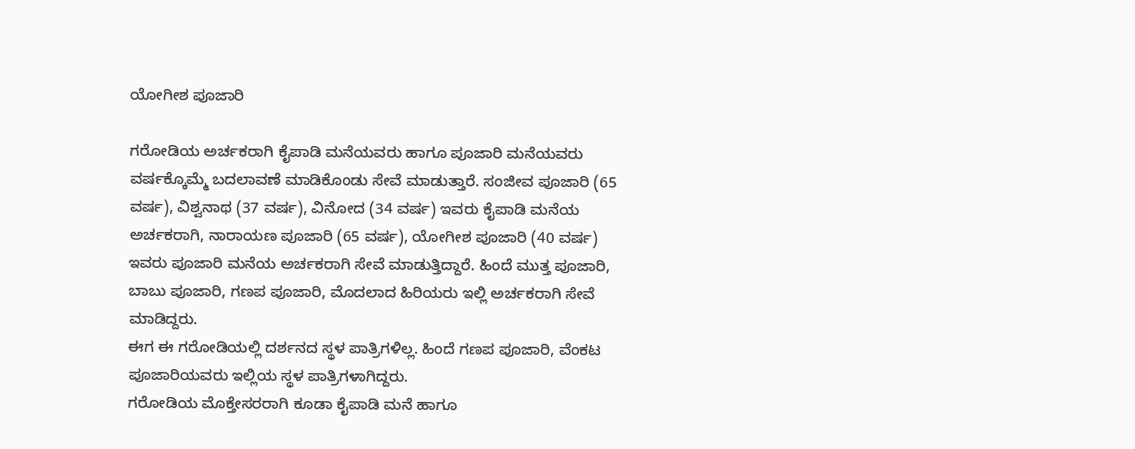ಯೋಗೀಶ ಪೂಜಾರಿ

ಗರೋಡಿಯ ಅರ್ಚಕರಾಗಿ ಕೈಪಾಡಿ ಮನೆಯವರು ಹಾಗೂ ಪೂಜಾರಿ ಮನೆಯವರು ವರ್ಷಕ್ಕೊಮ್ಮೆ ಬದಲಾವಣೆ ಮಾಡಿಕೊಂಡು ಸೇವೆ ಮಾಡುತ್ತಾರೆ. ಸಂಜೀವ ಪೂಜಾರಿ (65 ವರ್ಷ), ವಿಶ್ವನಾಥ (37 ವರ್ಷ), ವಿನೋದ (34 ವರ್ಷ) ಇವರು ಕೈಪಾಡಿ ಮನೆಯ ಅರ್ಚಕರಾಗಿ, ನಾರಾಯಣ ಪೂಜಾರಿ (65 ವರ್ಷ), ಯೋಗೀಶ ಪೂಜಾರಿ (40 ವರ್ಷ) ಇವರು ಪೂಜಾರಿ ಮನೆಯ ಅರ್ಚಕರಾಗಿ ಸೇವೆ ಮಾಡುತ್ತಿದ್ದಾರೆ. ಹಿಂದೆ ಮುತ್ತ ಪೂಜಾರಿ, ಬಾಬು ಪೂಜಾರಿ, ಗಣಪ ಪೂಜಾರಿ, ಮೊದಲಾದ ಹಿರಿಯರು ಇಲ್ಲಿ ಅರ್ಚಕರಾಗಿ ಸೇವೆ ಮಾಡಿದ್ದರು.
ಈಗ ಈ ಗರೋಡಿಯಲ್ಲಿ ದರ್ಶನದ ಸ್ಥಳ ಪಾತ್ರಿಗಳಿಲ್ಲ. ಹಿಂದೆ ಗಣಪ ಪೂಜಾರಿ, ವೆಂಕಟ ಪೂಜಾರಿಯವರು ಇಲ್ಲಿಯ ಸ್ಥಳ ಪಾತ್ರಿಗಳಾಗಿದ್ದರು.
ಗರೋಡಿಯ ಮೊಕ್ತೇಸರರಾಗಿ ಕೂಡಾ ಕೈಪಾಡಿ ಮನೆ ಹಾಗೂ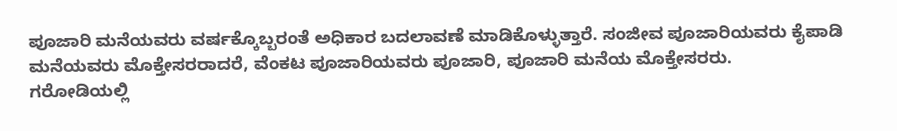ಪೂಜಾರಿ ಮನೆಯವರು ವರ್ಷಕ್ಕೊಬ್ಬರಂತೆ ಅಧಿಕಾರ ಬದಲಾವಣೆ ಮಾಡಿಕೊಳ್ಳುತ್ತಾರೆ. ಸಂಜೀವ ಪೂಜಾರಿಯವರು ಕೈಪಾಡಿ ಮನೆಯವರು ಮೊಕ್ತೇಸರರಾದರೆ, ವೆಂಕಟ ಪೂಜಾರಿಯವರು ಪೂಜಾರಿ, ಪೂಜಾರಿ ಮನೆಯ ಮೊಕ್ತೇಸರರು.
ಗರೋಡಿಯಲ್ಲಿ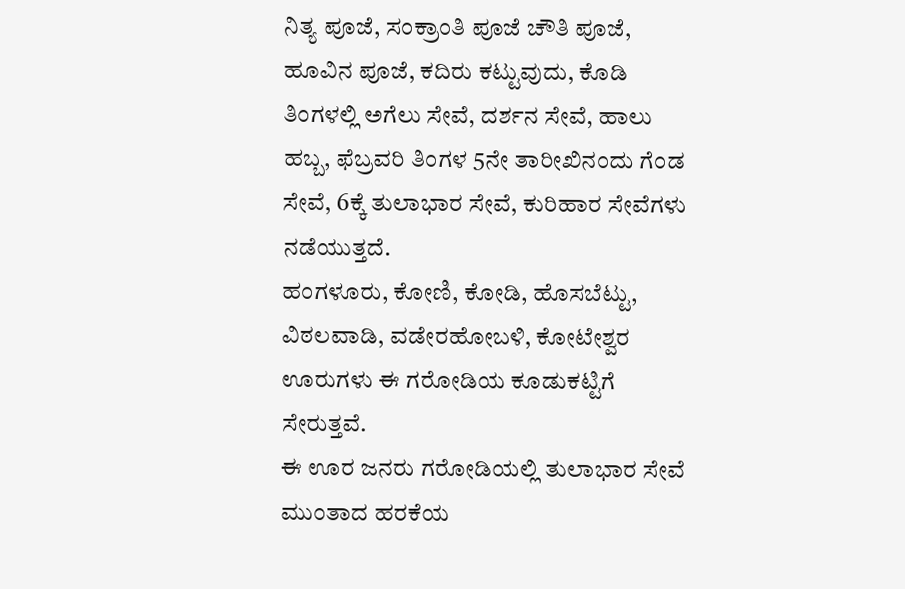ನಿತ್ಯ ಪೂಜೆ, ಸಂಕ್ರಾಂತಿ ಪೂಜೆ ಚೌತಿ ಪೂಜೆ, ಹೂವಿನ ಪೂಜೆ, ಕದಿರು ಕಟ್ಟುವುದು, ಕೊಡಿ ತಿಂಗಳಲ್ಲಿ ಅಗೆಲು ಸೇವೆ, ದರ್ಶನ ಸೇವೆ, ಹಾಲು ಹಬ್ಬ, ಫೆಬ್ರವರಿ ತಿಂಗಳ 5ನೇ ತಾರೀಖಿನಂದು ಗೆಂಡ ಸೇವೆ, 6ಕ್ಕೆ ತುಲಾಭಾರ ಸೇವೆ, ಕುರಿಹಾರ ಸೇವೆಗಳು ನಡೆಯುತ್ತದೆ.
ಹಂಗಳೂರು, ಕೋಣಿ, ಕೋಡಿ, ಹೊಸಬೆಟ್ಟು, ವಿಠಲವಾಡಿ, ವಡೇರಹೋಬಳಿ, ಕೋಟೇಶ್ವರ ಊರುಗಳು ಈ ಗರೋಡಿಯ ಕೂಡುಕಟ್ಟಿಗೆ ಸೇರುತ್ತವೆ.
ಈ ಊರ ಜನರು ಗರೋಡಿಯಲ್ಲಿ ತುಲಾಭಾರ ಸೇವೆ ಮುಂತಾದ ಹರಕೆಯ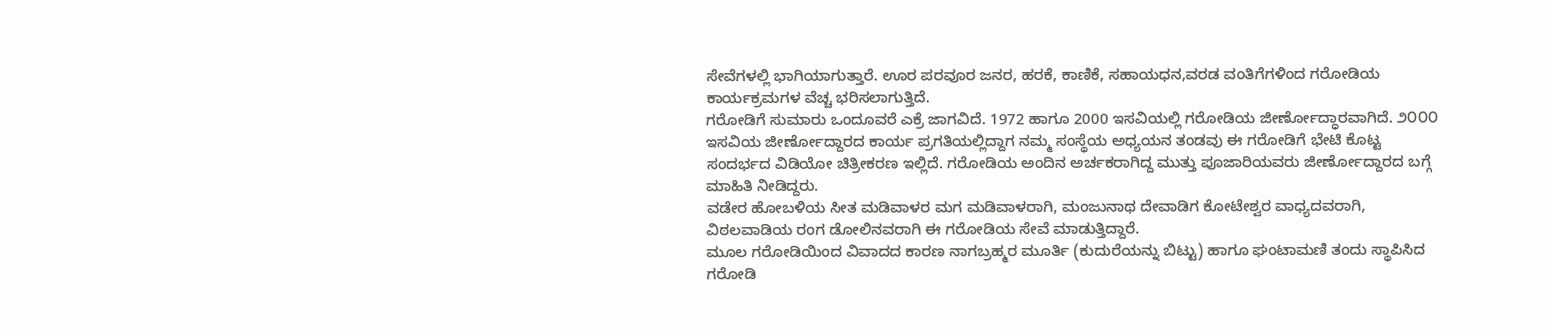ಸೇವೆಗಳಲ್ಲಿ ಭಾಗಿಯಾಗುತ್ತಾರೆ. ಊರ ಪರವೂರ ಜನರ, ಹರಕೆ, ಕಾಣಿಕೆ, ಸಹಾಯಧನ,ವರಡ ವಂತಿಗೆಗಳಿಂದ ಗರೋಡಿಯ ಕಾರ್ಯಕ್ರಮಗಳ ವೆಚ್ಚ ಭರಿಸಲಾಗುತ್ತಿದೆ.
ಗರೋಡಿಗೆ ಸುಮಾರು ಒಂದೂವರೆ ಎಕ್ರೆ ಜಾಗವಿದೆ. 1972 ಹಾಗೂ 2000 ಇಸವಿಯಲ್ಲಿ ಗರೋಡಿಯ ಜೀರ್ಣೋದ್ಧಾರವಾಗಿದೆ. ೨೦೦೦ ಇಸವಿಯ ಜೀರ್ಣೋದ್ದಾರದ ಕಾರ್ಯ ಪ್ರಗತಿಯಲ್ಲಿದ್ದಾಗ ನಮ್ಮ ಸಂಸ್ಥೆಯ ಅಧ್ಯಯನ ತಂಡವು ಈ ಗರೋಡಿಗೆ ಭೇಟಿ ಕೊಟ್ಟ ಸಂದರ್ಭದ ವಿಡಿಯೋ ಚಿತ್ರೀಕರಣ ಇಲ್ಲಿದೆ. ಗರೋಡಿಯ ಅಂದಿನ ಅರ್ಚಕರಾಗಿದ್ದ ಮುತ್ತು ಪೂಜಾರಿಯವರು ಜೀರ್ಣೋದ್ದಾರದ ಬಗ್ಗೆ ಮಾಹಿತಿ ನೀಡಿದ್ದರು.
ವಡೇರ ಹೋಬಳಿಯ ಸೀತ ಮಡಿವಾಳರ ಮಗ ಮಡಿವಾಳರಾಗಿ, ಮಂಜುನಾಥ ದೇವಾಡಿಗ ಕೋಟೇಶ್ವರ ವಾಧ್ಯದವರಾಗಿ, ವಿಠಲವಾಡಿಯ ರಂಗ ಡೋಲಿನವರಾಗಿ ಈ ಗರೋಡಿಯ ಸೇವೆ ಮಾಡುತ್ತಿದ್ದಾರೆ.
ಮೂಲ ಗರೋಡಿಯಿಂದ ವಿವಾದದ ಕಾರಣ ನಾಗಬ್ರಹ್ಮರ ಮೂರ್ತಿ (ಕುದುರೆಯನ್ನು ಬಿಟ್ಟು) ಹಾಗೂ ಘಂಟಾಮಣಿ ತಂದು ಸ್ಥಾಪಿಸಿದ ಗರೋಡಿ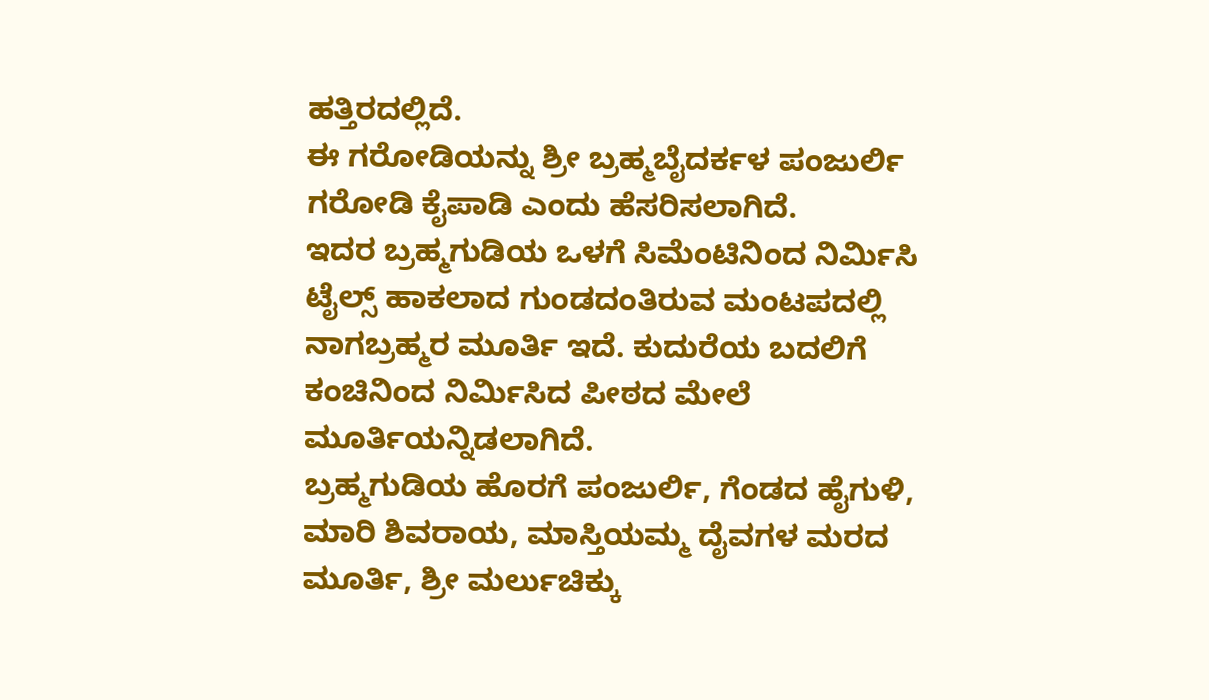ಹತ್ತಿರದಲ್ಲಿದೆ.
ಈ ಗರೋಡಿಯನ್ನು ಶ್ರೀ ಬ್ರಹ್ಮಬೈದರ್ಕಳ ಪಂಜುರ್ಲಿ ಗರೋಡಿ ಕೈಪಾಡಿ ಎಂದು ಹೆಸರಿಸಲಾಗಿದೆ.
ಇದರ ಬ್ರಹ್ಮಗುಡಿಯ ಒಳಗೆ ಸಿಮೆಂಟಿನಿಂದ ನಿರ್ಮಿಸಿ ಟೈಲ್ಸ್ ಹಾಕಲಾದ ಗುಂಡದಂತಿರುವ ಮಂಟಪದಲ್ಲಿ ನಾಗಬ್ರಹ್ಮರ ಮೂರ್ತಿ ಇದೆ. ಕುದುರೆಯ ಬದಲಿಗೆ ಕಂಚಿನಿಂದ ನಿರ್ಮಿಸಿದ ಪೀಠದ ಮೇಲೆ ಮೂರ್ತಿಯನ್ನಿಡಲಾಗಿದೆ.
ಬ್ರಹ್ಮಗುಡಿಯ ಹೊರಗೆ ಪಂಜುರ್ಲಿ, ಗೆಂಡದ ಹೈಗುಳಿ, ಮಾರಿ ಶಿವರಾಯ, ಮಾಸ್ತಿಯಮ್ಮ ದೈವಗಳ ಮರದ ಮೂರ್ತಿ, ಶ್ರೀ ಮರ್ಲುಚಿಕ್ಕು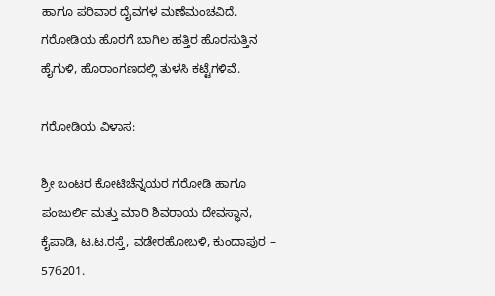ಹಾಗೂ ಪರಿವಾರ ದೈವಗಳ ಮಣೆಮಂಚವಿದೆ.
ಗರೋಡಿಯ ಹೊರಗೆ ಬಾಗಿಲ ಹತ್ತಿರ ಹೊರಸುತ್ತಿನ ಹೈಗುಳಿ, ಹೊರಾಂಗಣದಲ್ಲಿ ತುಳಸಿ ಕಟ್ಟೆಗಳಿವೆ.

ಗರೋಡಿಯ ವಿಳಾಸ:

ಶ್ರೀ ಬಂಟರ ಕೋಟಿಚೆನ್ನಯರ ಗರೋಡಿ ಹಾಗೂ ಪಂಜುರ್ಲಿ ಮತ್ತು ಮಾರಿ ಶಿವರಾಯ ದೇವಸ್ಥಾನ,
ಕೈಪಾಡಿ, ಟ.ಟ.ರಸ್ತೆ, ವಡೇರಹೋಬಳಿ, ಕುಂದಾಪುರ – 576201.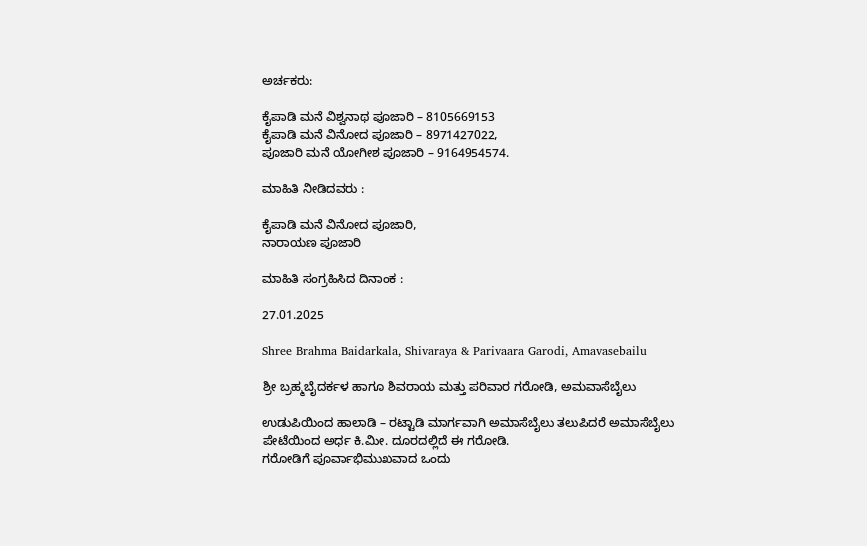ಅರ್ಚಕರು:

ಕೈಪಾಡಿ ಮನೆ ವಿಶ್ವನಾಥ ಪೂಜಾರಿ – 8105669153
ಕೈಪಾಡಿ ಮನೆ ವಿನೋದ ಪೂಜಾರಿ – 8971427022,
ಪೂಜಾರಿ ಮನೆ ಯೋಗೀಶ ಪೂಜಾರಿ – 9164954574.

ಮಾಹಿತಿ ನೀಡಿದವರು :

ಕೈಪಾಡಿ ಮನೆ ವಿನೋದ ಪೂಜಾರಿ,
ನಾರಾಯಣ ಪೂಜಾರಿ

ಮಾಹಿತಿ ಸಂಗ್ರಹಿಸಿದ ದಿನಾಂಕ :

27.01.2025

Shree Brahma Baidarkala, Shivaraya & Parivaara Garodi, Amavasebailu

ಶ್ರೀ ಬ್ರಹ್ಮಬೈದರ್ಕಳ ಹಾಗೂ ಶಿವರಾಯ ಮತ್ತು ಪರಿವಾರ ಗರೋಡಿ, ಅಮವಾಸೆಬೈಲು

ಉಡುಪಿಯಿಂದ ಹಾಲಾಡಿ – ರಟ್ಟಾಡಿ ಮಾರ್ಗವಾಗಿ ಅಮಾಸೆಬೈಲು ತಲುಪಿದರೆ ಅಮಾಸೆಬೈಲು ಪೇಟೆಯಿಂದ ಅರ್ಧ ಕಿ.ಮೀ. ದೂರದಲ್ಲಿದೆ ಈ ಗರೋಡಿ.
ಗರೋಡಿಗೆ ಪೂರ್ವಾಭಿಮುಖವಾದ ಒಂದು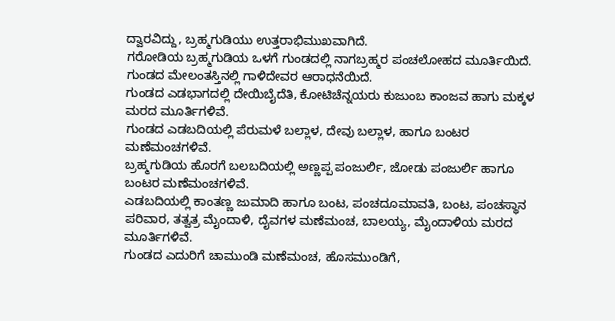ದ್ವಾರವಿದ್ದು, ಬ್ರಹ್ಮಗುಡಿಯು ಉತ್ತರಾಭಿಮುಖವಾಗಿದೆ.
ಗರೋಡಿಯ ಬ್ರಹ್ಮಗುಡಿಯ ಒಳಗೆ ಗುಂಡದಲ್ಲಿ ನಾಗಬ್ರಹ್ಮರ ಪಂಚಲೋಹದ ಮೂರ್ತಿಯಿದೆ. ಗುಂಡದ ಮೇಲಂತಸ್ತಿನಲ್ಲಿ ಗಾಳಿದೇವರ ಆರಾಧನೆಯಿದೆ.
ಗುಂಡದ ಎಡಭಾಗದಲ್ಲಿ ದೇಯಿಬೈದೆತಿ, ಕೋಟಿಚೆನ್ನಯರು ಕುಜುಂಬ ಕಾಂಜವ ಹಾಗು ಮಕ್ಕಳ ಮರದ ಮೂರ್ತಿಗಳಿವೆ.
ಗುಂಡದ ಎಡಬದಿಯಲ್ಲಿ ಪೆರುಮಳೆ ಬಲ್ಲಾಳ, ದೇವು ಬಲ್ಲಾಳ, ಹಾಗೂ ಬಂಟರ ಮಣೆಮಂಚಗಳಿವೆ.
ಬ್ರಹ್ಮಗುಡಿಯ ಹೊರಗೆ ಬಲಬದಿಯಲ್ಲಿ ಅಣ್ಣಪ್ಪ ಪಂಜುರ್ಲಿ, ಜೋಡು ಪಂಜುರ್ಲಿ ಹಾಗೂ ಬಂಟರ ಮಣೆಮಂಚಗಳಿವೆ.
ಎಡಬದಿಯಲ್ಲಿ ಕಾಂತಣ್ಣ ಜುಮಾದಿ ಹಾಗೂ ಬಂಟ, ಪಂಚದೂಮಾವತಿ, ಬಂಟ, ಪಂಚಸ್ಥಾನ ಪರಿವಾರ, ತತ್ವತ್ರ ಮೈಂದಾಳಿ, ದೈವಗಳ ಮಣೆಮಂಚ, ಬಾಲಯ್ಯ, ಮೈಂದಾಳಿಯ ಮರದ ಮೂರ್ತಿಗಳಿವೆ.
ಗುಂಡದ ಎದುರಿಗೆ ಚಾಮುಂಡಿ ಮಣೆಮಂಚ, ಹೊಸಮುಂಡಿಗೆ,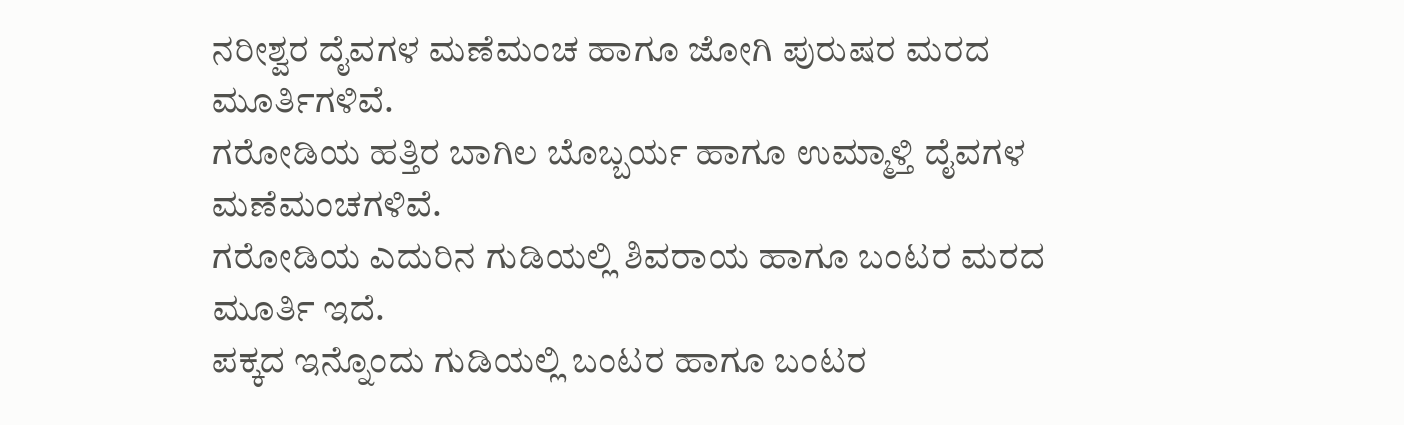ನರೀಶ್ವರ ದೈವಗಳ ಮಣೆಮಂಚ ಹಾಗೂ ಜೋಗಿ ಪುರುಷರ ಮರದ ಮೂರ್ತಿಗಳಿವೆ.
ಗರೋಡಿಯ ಹತ್ತಿರ ಬಾಗಿಲ ಬೊಬ್ಬರ್ಯ ಹಾಗೂ ಉಮ್ಮಾಳ್ತಿ ದೈವಗಳ ಮಣೆಮಂಚಗಳಿವೆ.
ಗರೋಡಿಯ ಎದುರಿನ ಗುಡಿಯಲ್ಲಿ ಶಿವರಾಯ ಹಾಗೂ ಬಂಟರ ಮರದ ಮೂರ್ತಿ ಇದೆ.
ಪಕ್ಕದ ಇನ್ನೊಂದು ಗುಡಿಯಲ್ಲಿ ಬಂಟರ ಹಾಗೂ ಬಂಟರ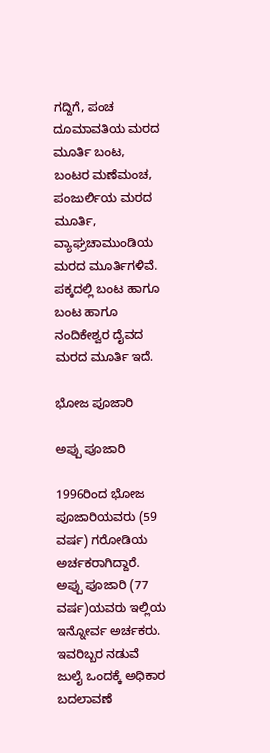ಗದ್ದಿಗೆ, ಪಂಚ ದೂಮಾವತಿಯ ಮರದ ಮೂರ್ತಿ ಬಂಟ, ಬಂಟರ ಮಣೆಮಂಚ, ಪಂಜುರ್ಲಿಯ ಮರದ ಮೂರ್ತಿ, ವ್ಯಾಘ್ರಚಾಮುಂಡಿಯ ಮರದ ಮೂರ್ತಿಗಳಿವೆ. ಪಕ್ಕದಲ್ಲಿ ಬಂಟ ಹಾಗೂ ಬಂಟ ಹಾಗೂ ನಂದಿಕೇಶ್ವರ ದೈವದ ಮರದ ಮೂರ್ತಿ ಇದೆ.

ಭೋಜ ಪೂಜಾರಿ

ಅಪ್ಪು ಪೂಜಾರಿ

1996ರಿಂದ ಭೋಜ ಪೂಜಾರಿಯವರು (59 ವರ್ಷ) ಗರೋಡಿಯ ಅರ್ಚಕರಾಗಿದ್ದಾರೆ. ಅಪ್ಪು ಪೂಜಾರಿ (77 ವರ್ಷ)ಯವರು ಇಲ್ಲಿಯ ಇನ್ನೋರ್ವ ಅರ್ಚಕರು. ಇವರಿಬ್ಬರ ನಡುವೆ ಜುಲೈ ಒಂದಕ್ಕೆ ಅಧಿಕಾರ ಬದಲಾವಣೆ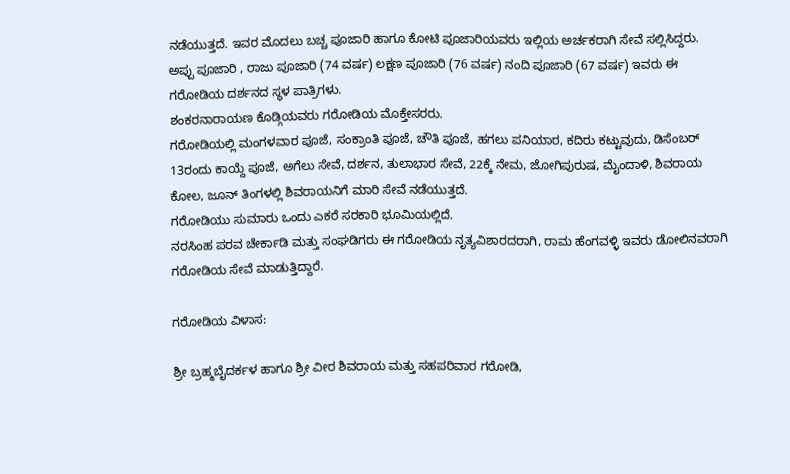ನಡೆಯುತ್ತದೆ. ಇವರ ಮೊದಲು ಬಚ್ಚ ಪೂಜಾರಿ ಹಾಗೂ ಕೋಟಿ ಪೂಜಾರಿಯವರು ಇಲ್ಲಿಯ ಅರ್ಚಕರಾಗಿ ಸೇವೆ ಸಲ್ಲಿಸಿದ್ದರು.
ಅಪ್ಪು ಪೂಜಾರಿ , ರಾಜು ಪೂಜಾರಿ (74 ವರ್ಷ) ಲಕ್ಷಣ ಪೂಜಾರಿ (76 ವರ್ಷ) ನಂದಿ ಪೂಜಾರಿ (67 ವರ್ಷ) ಇವರು ಈ ಗರೋಡಿಯ ದರ್ಶನದ ಸ್ಥಳ ಪಾತ್ರಿಗಳು.
ಶಂಕರನಾರಾಯಣ ಕೊಡ್ಗಿಯವರು ಗರೋಡಿಯ ಮೊಕ್ತೇಸರರು.
ಗರೋಡಿಯಲ್ಲಿ ಮಂಗಳವಾರ ಪೂಜೆ, ಸಂಕ್ರಾಂತಿ ಪೂಜೆ, ಚೌತಿ ಪೂಜೆ, ಹಗಲು ಪನಿಯಾರ, ಕದಿರು ಕಟ್ಟುವುದು, ಡಿಸೆಂಬರ್ 13ರಂದು ಕಾಯ್ದೆ ಪೂಜೆ, ಅಗೆಲು ಸೇವೆ, ದರ್ಶನ, ತುಲಾಭಾರ ಸೇವೆ, 22ಕ್ಕೆ ನೇಮ, ಜೋಗಿಪುರುಷ, ಮೈಂದಾಳಿ, ಶಿವರಾಯ ಕೋಲ, ಜೂನ್ ತಿಂಗಳಲ್ಲಿ ಶಿವರಾಯನಿಗೆ ಮಾರಿ ಸೇವೆ ನಡೆಯುತ್ತದೆ.
ಗರೋಡಿಯು ಸುಮಾರು ಒಂದು ಎಕರೆ ಸರಕಾರಿ ಭೂಮಿಯಲ್ಲಿದೆ.
ನರಸಿಂಹ ಪರವ ಚೇರ್ಕಾಡಿ ಮತ್ತು ಸಂಘಡಿಗರು ಈ ಗರೋಡಿಯ ನೃತ್ಯವಿಶಾರದರಾಗಿ, ರಾಮ ಹೆಂಗವಳ್ಳಿ ಇವರು ಡೋಲಿನವರಾಗಿ ಗರೋಡಿಯ ಸೇವೆ ಮಾಡುತ್ತಿದ್ದಾರೆ.

ಗರೋಡಿಯ ವಿಳಾಸ:

ಶ್ರೀ ಬ್ರಹ್ಮಬೈದರ್ಕಳ ಹಾಗೂ ಶ್ರೀ ವೀರ ಶಿವರಾಯ ಮತ್ತು ಸಹಪರಿವಾರ ಗರೋಡಿ,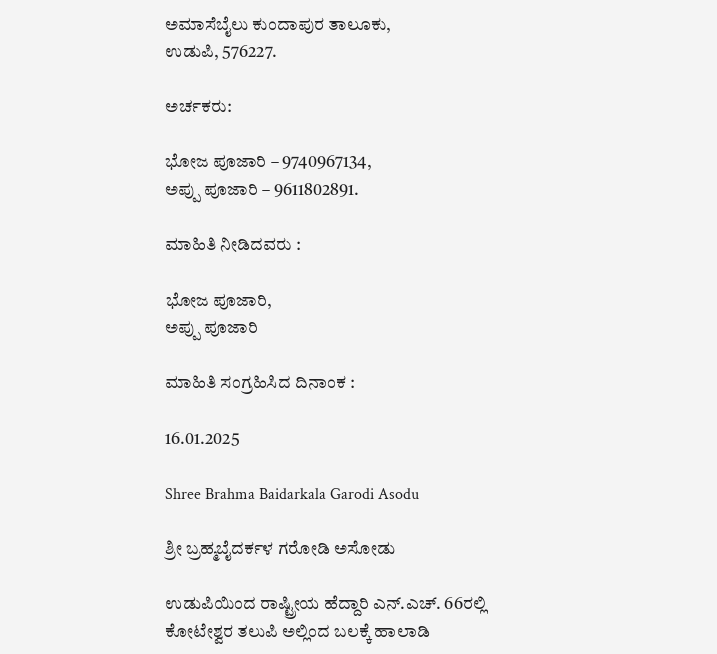ಅಮಾಸೆಬೈಲು ಕುಂದಾಪುರ ತಾಲೂಕು,
ಉಡುಪಿ, 576227.

ಅರ್ಚಕರು:

ಭೋಜ ಪೂಜಾರಿ – 9740967134,
ಅಪ್ಪು ಪೂಜಾರಿ – 9611802891.

ಮಾಹಿತಿ ನೀಡಿದವರು :

ಭೋಜ ಪೂಜಾರಿ,
ಅಪ್ಪು ಪೂಜಾರಿ

ಮಾಹಿತಿ ಸಂಗ್ರಹಿಸಿದ ದಿನಾಂಕ :

16.01.2025

Shree Brahma Baidarkala Garodi Asodu

ಶ್ರೀ ಬ್ರಹ್ಮಬೈದರ್ಕಳ ಗರೋಡಿ ಅಸೋಡು

ಉಡುಪಿಯಿಂದ ರಾಷ್ಟ್ರೀಯ ಹೆದ್ದಾರಿ ಎನ್.ಎಚ್. 66ರಲ್ಲಿ ಕೋಟೇಶ್ವರ ತಲುಪಿ ಅಲ್ಲಿಂದ ಬಲಕ್ಕೆ ಹಾಲಾಡಿ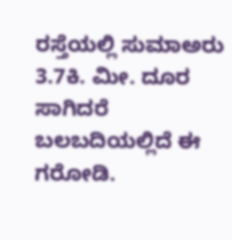ರಸ್ತೆಯಲ್ಲಿ ಸುಮಾಅರು 3.7ಕಿ. ಮೀ. ದೂರ ಸಾಗಿದರೆ ಬಲಬದಿಯಲ್ಲಿದೆ ಈ ಗರೋಡಿ.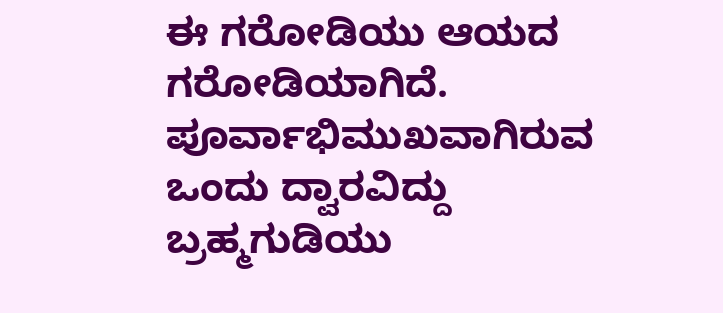ಈ ಗರೋಡಿಯು ಆಯದ ಗರೋಡಿಯಾಗಿದೆ. ಪೂರ್ವಾಭಿಮುಖವಾಗಿರುವ ಒಂದು ದ್ವಾರವಿದ್ದು ಬ್ರಹ್ಮಗುಡಿಯು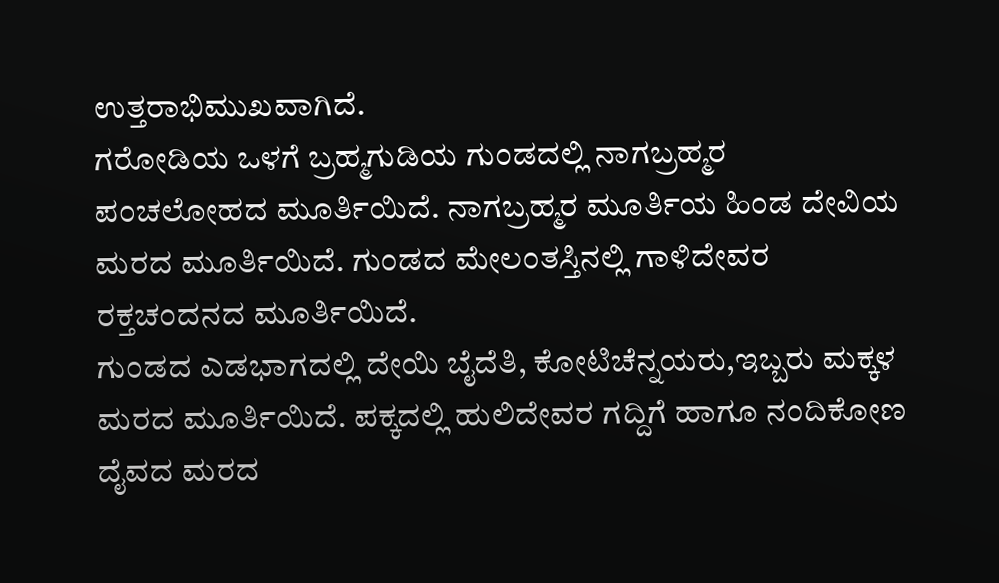ಉತ್ತರಾಭಿಮುಖವಾಗಿದೆ.
ಗರೋಡಿಯ ಒಳಗೆ ಬ್ರಹ್ಮಗುಡಿಯ ಗುಂಡದಲ್ಲಿ ನಾಗಬ್ರಹ್ಮರ ಪಂಚಲೋಹದ ಮೂರ್ತಿಯಿದೆ. ನಾಗಬ್ರಹ್ಮರ ಮೂರ್ತಿಯ ಹಿಂಡ ದೇವಿಯ ಮರದ ಮೂರ್ತಿಯಿದೆ. ಗುಂಡದ ಮೇಲಂತಸ್ತಿನಲ್ಲಿ ಗಾಳಿದೇವರ ರಕ್ತಚಂದನದ ಮೂರ್ತಿಯಿದೆ.
ಗುಂಡದ ಎಡಭಾಗದಲ್ಲಿ ದೇಯಿ ಬೈದೆತಿ, ಕೋಟಿಚೆನ್ನಯರು,ಇಬ್ಬರು ಮಕ್ಕಳ ಮರದ ಮೂರ್ತಿಯಿದೆ. ಪಕ್ಕದಲ್ಲಿ ಹುಲಿದೇವರ ಗದ್ದಿಗೆ ಹಾಗೂ ನಂದಿಕೋಣ ದೈವದ ಮರದ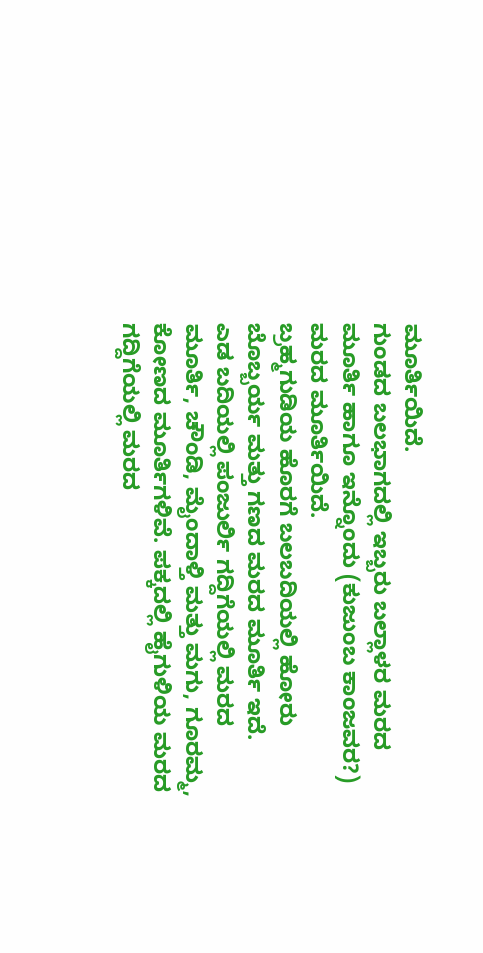ಮೂರ್ತಿಯಿದೆ.
ಗುಂಡದ ಬಲಭಾಗದಲ್ಲಿ ಇಬ್ಬರು ಬಲ್ಲಾಳರ ಮರದ ಮೂರ್ತಿ ಹಾಗೂ ಇನ್ನೊಂದು (ಕುಜುಂಬ ಕಾಂಜವರ?) ಮರದ ಮೂರ್ತಿಯಿದೆ.
ಬ್ರಹ್ಮಗುಡಿಯ ಹೊರಗೆ ಬಲಬದಿಯಲ್ಲಿ ಹೋರು ಬೊಬ್ಬರ್ಯ ಮತ್ತು ಗಣದ ಮರದ ಮೂರ್ತಿ ಇದೆ.
ಎಡ ಬದಿಯಲ್ಲಿ ಪಂಜುರ್ಲಿ ಗದ್ದಿಗೆಯಲ್ಲಿ ಮರದ ಮೂರ್ತಿ, ಚೌಂಡಿ, ಮೈಂದಾಳ್ತಿ ಮತ್ತು ಮಗು, ಗೂರಮ್ಮ, ಕೋಣದ ಮೂರ್ತಿಗಳಿವೆ. ಪಕ್ಕದಲ್ಲಿ ಹೈಗುಳಿಯ ಮರದ ಗದ್ದಿಗೆಯಲ್ಲಿ ಮರದ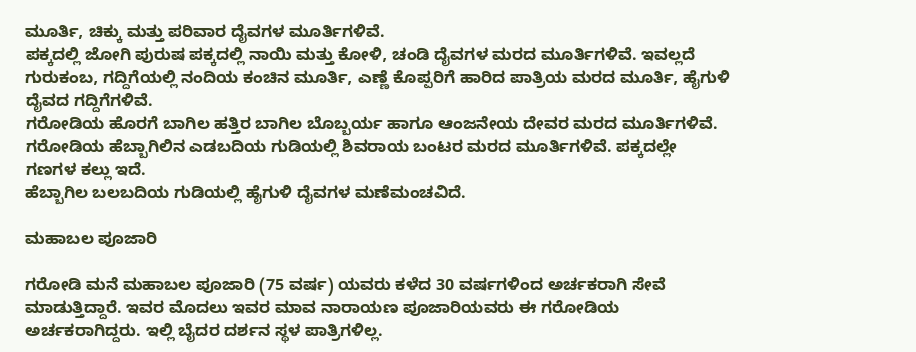ಮೂರ್ತಿ, ಚಿಕ್ಕು ಮತ್ತು ಪರಿವಾರ ದೈವಗಳ ಮೂರ್ತಿಗಳಿವೆ.
ಪಕ್ಕದಲ್ಲಿ ಜೋಗಿ ಪುರುಷ ಪಕ್ಕದಲ್ಲಿ ನಾಯಿ ಮತ್ತು ಕೋಳಿ, ಚಂಡಿ ದೈವಗಳ ಮರದ ಮೂರ್ತಿಗಳಿವೆ. ಇವಲ್ಲದೆ ಗುರುಕಂಬ, ಗದ್ದಿಗೆಯಲ್ಲಿ ನಂದಿಯ ಕಂಚಿನ ಮೂರ್ತಿ, ಎಣ್ಣೆ ಕೊಪ್ಪರಿಗೆ ಹಾರಿದ ಪಾತ್ರಿಯ ಮರದ ಮೂರ್ತಿ, ಹೈಗುಳಿ ದೈವದ ಗದ್ದಿಗೆಗಳಿವೆ.
ಗರೋಡಿಯ ಹೊರಗೆ ಬಾಗಿಲ ಹತ್ತಿರ ಬಾಗಿಲ ಬೊಬ್ಬರ್ಯ ಹಾಗೂ ಆಂಜನೇಯ ದೇವರ ಮರದ ಮೂರ್ತಿಗಳಿವೆ.
ಗರೋಡಿಯ ಹೆಬ್ಬಾಗಿಲಿನ ಎಡಬದಿಯ ಗುಡಿಯಲ್ಲಿ ಶಿವರಾಯ ಬಂಟರ ಮರದ ಮೂರ್ತಿಗಳಿವೆ. ಪಕ್ಕದಲ್ಲೇ ಗಣಗಳ ಕಲ್ಲು ಇದೆ.
ಹೆಬ್ಬಾಗಿಲ ಬಲಬದಿಯ ಗುಡಿಯಲ್ಲಿ ಹೈಗುಳಿ ದೈವಗಳ ಮಣೆಮಂಚವಿದೆ.

ಮಹಾಬಲ ಪೂಜಾರಿ

ಗರೋಡಿ ಮನೆ ಮಹಾಬಲ ಪೂಜಾರಿ (75 ವರ್ಷ) ಯವರು ಕಳೆದ 30 ವರ್ಷಗಳಿಂದ ಅರ್ಚಕರಾಗಿ ಸೇವೆ ಮಾಡುತ್ತಿದ್ದಾರೆ. ಇವರ ಮೊದಲು ಇವರ ಮಾವ ನಾರಾಯಣ ಪೂಜಾರಿಯವರು ಈ ಗರೋಡಿಯ ಅರ್ಚಕರಾಗಿದ್ದರು. ಇಲ್ಲಿ ಬೈದರ ದರ್ಶನ ಸ್ಥಳ ಪಾತ್ರಿಗಳಿಲ್ಲ.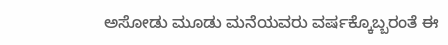ಅಸೋಡು ಮೂಡು ಮನೆಯವರು ವರ್ಷಕ್ಕೊಬ್ಬರಂತೆ ಈ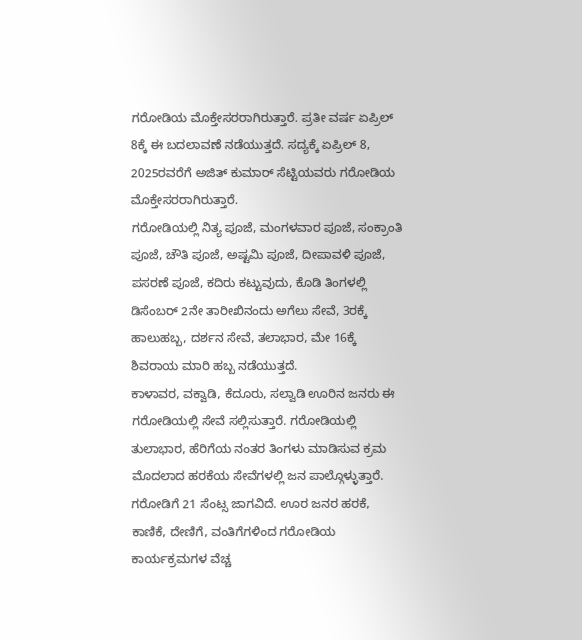ಗರೋಡಿಯ ಮೊಕ್ತೇಸರರಾಗಿರುತ್ತಾರೆ. ಪ್ರತೀ ವರ್ಷ ಏಪ್ರಿಲ್ 8ಕ್ಕೆ ಈ ಬದಲಾವಣೆ ನಡೆಯುತ್ತದೆ. ಸದ್ಯಕ್ಕೆ ಏಪ್ರಿಲ್ 8, 2025ರವರೆಗೆ ಅಜಿತ್ ಕುಮಾರ್ ಸೆಟ್ಟಿಯವರು ಗರೋಡಿಯ ಮೊಕ್ತೇಸರರಾಗಿರುತ್ತಾರೆ.
ಗರೋಡಿಯಲ್ಲಿ ನಿತ್ಯ ಪೂಜೆ, ಮಂಗಳವಾರ ಪೂಜೆ, ಸಂಕ್ರಾಂತಿ ಪೂಜೆ, ಚೌತಿ ಪೂಜೆ, ಅಷ್ಟಮಿ ಪೂಜೆ, ದೀಪಾವಳಿ ಪೂಜೆ, ಪಸರಣೆ ಪೂಜೆ, ಕದಿರು ಕಟ್ಟುವುದು, ಕೊಡಿ ತಿಂಗಳಲ್ಲಿ ಡಿಸೆಂಬರ್ 2ನೇ ತಾರೀಖಿನಂದು ಅಗೆಲು ಸೇವೆ, 3ರಕ್ಕೆ ಹಾಲುಹಬ್ಬ, ದರ್ಶನ ಸೇವೆ, ತಲಾಭಾರ, ಮೇ 16ಕ್ಕೆ ಶಿವರಾಯ ಮಾರಿ ಹಬ್ಬ ನಡೆಯುತ್ತದೆ.
ಕಾಳಾವರ, ವಕ್ವಾಡಿ, ಕೆದೂರು, ಸಲ್ವಾಡಿ ಊರಿನ ಜನರು ಈ ಗರೋಡಿಯಲ್ಲಿ ಸೇವೆ ಸಲ್ಲಿಸುತ್ತಾರೆ. ಗರೋಡಿಯಲ್ಲಿ ತುಲಾಭಾರ, ಹೆರಿಗೆಯ ನಂತರ ತಿಂಗಳು ಮಾಡಿಸುವ ಕ್ರಮ ಮೊದಲಾದ ಹರಕೆಯ ಸೇವೆಗಳಲ್ಲಿ ಜನ ಪಾಲ್ಗೊಳ್ಳುತ್ತಾರೆ.
ಗರೋಡಿಗೆ 21 ಸೆಂಟ್ಸ ಜಾಗವಿದೆ. ಊರ ಜನರ ಹರಕೆ, ಕಾಣಿಕೆ, ದೇಣಿಗೆ, ವಂತಿಗೆಗಳಿಂದ ಗರೋಡಿಯ ಕಾರ್ಯಕ್ರಮಗಳ ವೆಚ್ಚ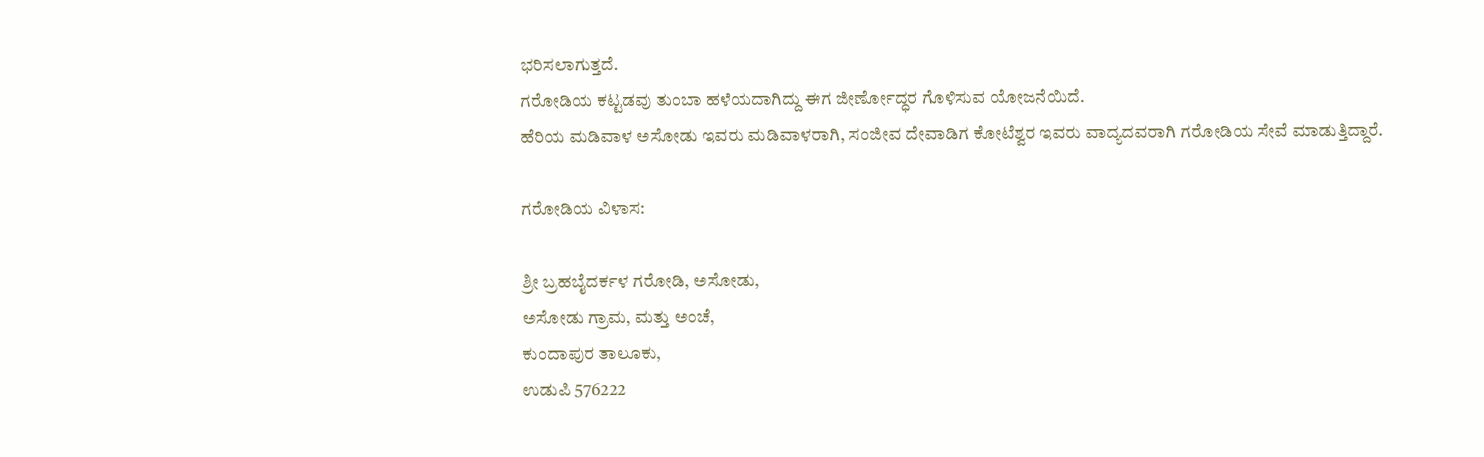ಭರಿಸಲಾಗುತ್ತದೆ.
ಗರೋಡಿಯ ಕಟ್ಟಡವು ತುಂಬಾ ಹಳೆಯದಾಗಿದ್ದು ಈಗ ಜೀರ್ಣೋದ್ಧರ ಗೊಳಿಸುವ ಯೋಜನೆಯಿದೆ.
ಹೆರಿಯ ಮಡಿವಾಳ ಅಸೋಡು ಇವರು ಮಡಿವಾಳರಾಗಿ, ಸಂಜೀವ ದೇವಾಡಿಗ ಕೋಟೆಶ್ವರ ಇವರು ವಾದ್ಯದವರಾಗಿ ಗರೋಡಿಯ ಸೇವೆ ಮಾಡುತ್ತಿದ್ದಾರೆ.

ಗರೋಡಿಯ ವಿಳಾಸ:

ಶ್ರೀ ಬ್ರಹಬೈದರ್ಕಳ ಗರೋಡಿ, ಅಸೋಡು,
ಅಸೋಡು ಗ್ರಾಮ, ಮತ್ತು ಅಂಚೆ,
ಕುಂದಾಪುರ ತಾಲೂಕು,
ಉಡುಪಿ 576222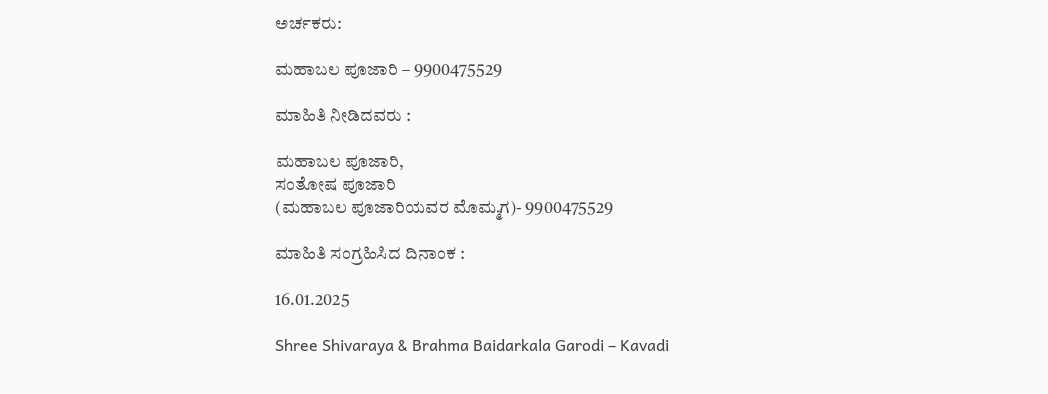ಅರ್ಚಕರು:

ಮಹಾಬಲ ಪೂಜಾರಿ – 9900475529

ಮಾಹಿತಿ ನೀಡಿದವರು :

ಮಹಾಬಲ ಪೂಜಾರಿ,
ಸಂತೋಷ ಪೂಜಾರಿ
(ಮಹಾಬಲ ಪೂಜಾರಿಯವರ ಮೊಮ್ಮಗ)- 9900475529

ಮಾಹಿತಿ ಸಂಗ್ರಹಿಸಿದ ದಿನಾಂಕ :

16.01.2025

Shree Shivaraya & Brahma Baidarkala Garodi – Kavadi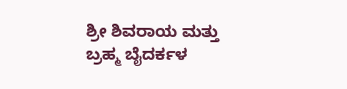ಶ್ರೀ ಶಿವರಾಯ ಮತ್ತು ಬ್ರಹ್ಮ ಬೈದರ್ಕಳ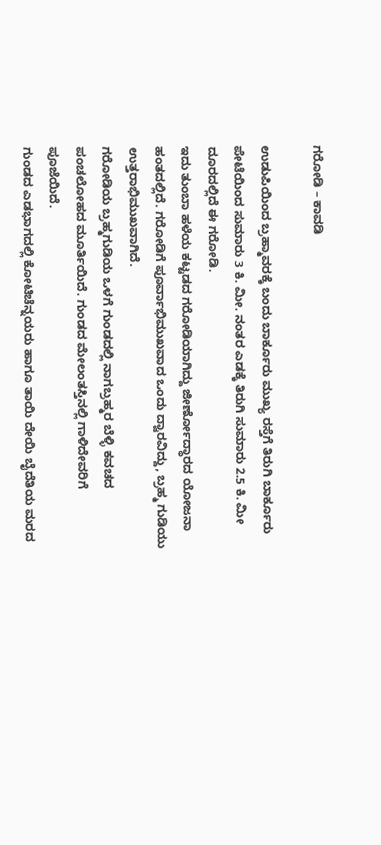ಗರೋಡಿ – ಕಾವಡಿ

ಉಡುಪಿಯಿಂದ ಬ್ರಹ್ಮಾವರಕ್ಕೆ ಬಂದು ಬಾರ್ಕೂರು ಮುಖ್ಯ ರಸ್ತೆಗೆ ತಿರುಗಿ ಬಾರ್ಕೂರು ಪೇಟೆಯಿಂದ ಸುಮಾರು 3 ಕಿ. ಮೀ. ನಂತರ ಎಡಕ್ಕೆ ತಿರುಗಿ ಸುಮಾರು 2.5 ಕಿ. ಮೀ ದೂರದಲ್ಲಿದೆ ಈ ಗರೋಡಿ.
ಇದು ತುಂಬಾ ಹಳೆಯ ಕಟ್ಟಡದ ಗರೋಡಿಯಾಗಿದ್ದು ಜೀರ್ಣೋದ್ಧಾರದ ಯೋಜನಾ ಹಂತದಲ್ಲಿದೆ. ಗರೋಡಿಗೆ ಪೂರ್ವಾಭಿಮುಖವಾದ ಒಂದು ದ್ವಾರವಿದ್ದು, ಬ್ರಹ್ಮ ಗುಡಿಯು ಉತ್ತರಾಭಿಮುಖವಾಗಿದೆ.
ಗರೋಡಿಯ ಬ್ರಹ್ಮಗುಡಿಯ ಒಳಗೆ ಗುಂಡದಲ್ಲಿ ನಾಗಬ್ರಹ್ಮರ ಬೆಳ್ಳಿ ಕವಚದ ಪಂಚಲೋಹದ ಮೂರ್ತಿಯಿದೆ. ಗುಂಡದ ಮೇಲಂತಸ್ತಿನಲ್ಲಿ ಗಾಳಿದೇವರಿಗೆ ಪೂಜೆಯಿದೆ.
ಗುಂಡದ ಎಡಭಾಗದಲ್ಲಿ ಕೋಟಿಚೆನ್ನಯರು ಹಾಗೂ ತಾಯಿ ದೇಯಿ ಬೈದೆತಿಯ ಮರದ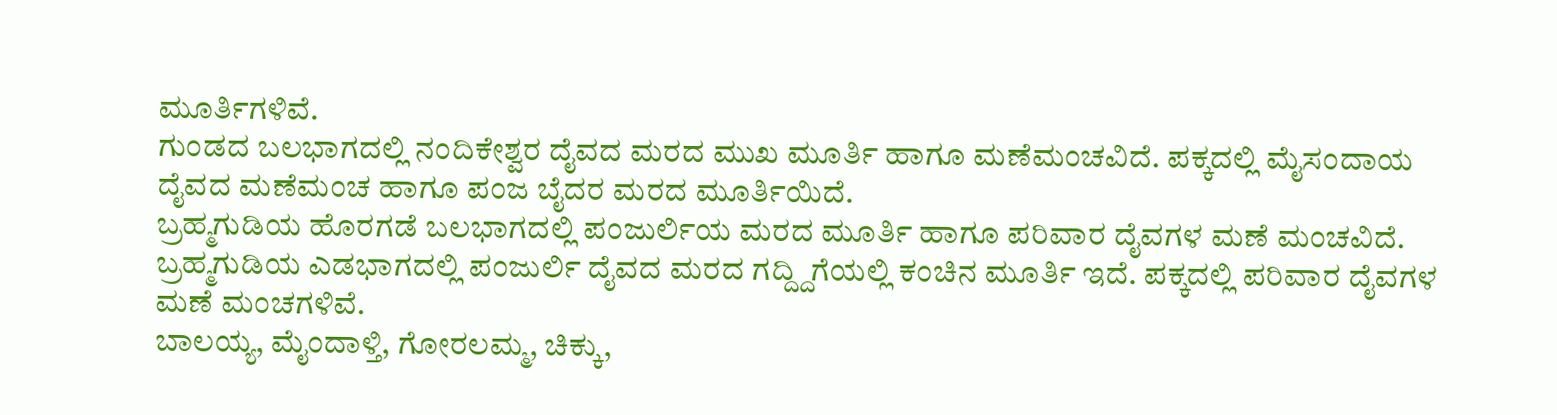ಮೂರ್ತಿಗಳಿವೆ.
ಗುಂಡದ ಬಲಭಾಗದಲ್ಲಿ ನಂದಿಕೇಶ್ವರ ದೈವದ ಮರದ ಮುಖ ಮೂರ್ತಿ ಹಾಗೂ ಮಣೆಮಂಚವಿದೆ. ಪಕ್ಕದಲ್ಲಿ ಮೈಸಂದಾಯ ದೈವದ ಮಣೆಮಂಚ ಹಾಗೂ ಪಂಜ ಬೈದರ ಮರದ ಮೂರ್ತಿಯಿದೆ.
ಬ್ರಹ್ಮಗುಡಿಯ ಹೊರಗಡೆ ಬಲಭಾಗದಲ್ಲಿ ಪಂಜುರ್ಲಿಯ ಮರದ ಮೂರ್ತಿ ಹಾಗೂ ಪರಿವಾರ ದೈವಗಳ ಮಣೆ ಮಂಚವಿದೆ. ಬ್ರಹ್ಮಗುಡಿಯ ಎಡಭಾಗದಲ್ಲಿ ಪಂಜುರ್ಲಿ ದೈವದ ಮರದ ಗದ್ದ್ದಿಗೆಯಲ್ಲಿ ಕಂಚಿನ ಮೂರ್ತಿ ಇದೆ. ಪಕ್ಕದಲ್ಲಿ ಪರಿವಾರ ದೈವಗಳ ಮಣೆ ಮಂಚಗಳಿವೆ.
ಬಾಲಯ್ಯ, ಮೈಂದಾಳ್ತಿ, ಗೋರಲಮ್ಮ, ಚಿಕ್ಕು,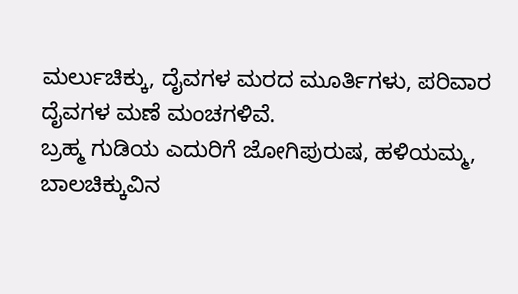ಮರ್ಲುಚಿಕ್ಕು, ದೈವಗಳ ಮರದ ಮೂರ್ತಿಗಳು, ಪರಿವಾರ ದೈವಗಳ ಮಣೆ ಮಂಚಗಳಿವೆ.
ಬ್ರಹ್ಮ ಗುಡಿಯ ಎದುರಿಗೆ ಜೋಗಿಪುರುಷ, ಹಳಿಯಮ್ಮ, ಬಾಲಚಿಕ್ಕುವಿನ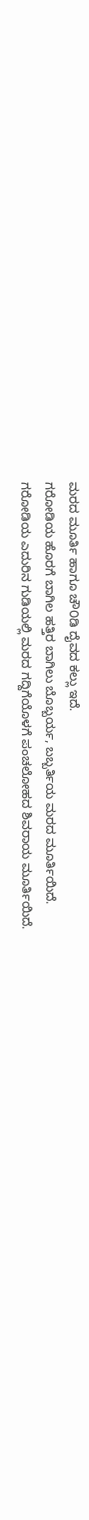ಮರದ ಮೂರ್ತಿ ಹಾಗೂ ಚೌ೦ಡಿ ದೈವದ ಕಲ್ಲು ಇದೆ.
ಗರೋಡಿಯ ಹೊರಗೆ ಬಾಗಿಲ ಹತ್ತಿರ ಬಾಗಿಲು ಬೊಬ್ಬರ್ಯ, ಬಬ್ಬರ್ತಿಯ ಮರದ ಮೂರ್ತಿಯಿದೆ.
ಗರೋಡಿಯ ಎದುರಿನ ಗುಡಿಯಲ್ಲಿ ಮರದ ಗದ್ದಿಗೆಯೊಳಗೆ ಪಂಚಲೋಹದ ಶಿವರಾಯ ಮೂರ್ತಿಯಿದೆ.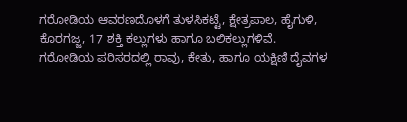ಗರೋಡಿಯ ಆವರಣದೊಳಗೆ ತುಳಸಿಕಟ್ಟೆ, ಕ್ಷೇತ್ರಪಾಲ, ಹೈಗುಳಿ, ಕೊರಗಜ್ಜ, 17 ಶಕ್ತಿ ಕಲ್ಲುಗಳು ಹಾಗೂ ಬಲಿಕಲ್ಲುಗಳಿವೆ. ಗರೋಡಿಯ ಪರಿಸರದಲ್ಲಿ ರಾವು, ಕೇತು, ಹಾಗೂ ಯಕ್ಷಿಣಿ ದೈವಗಳ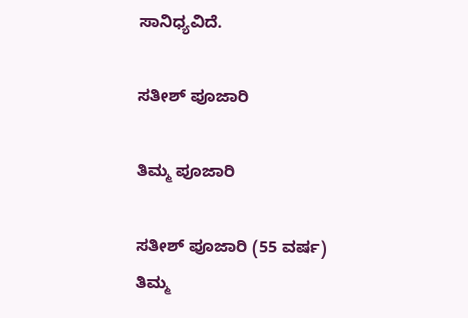ಸಾನಿಧ್ಯವಿದೆ.

ಸತೀಶ್ ಪೂಜಾರಿ

ತಿಮ್ಮ ಪೂಜಾರಿ

ಸತೀಶ್ ಪೂಜಾರಿ (55 ವರ್ಷ) ತಿಮ್ಮ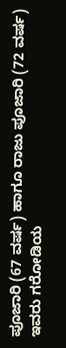ಪೂಜಾರಿ (67 ವರ್ಷ) ಹಾಗೂ ರಾಜು ಪೂಜಾರಿ (72 ವರ್ಷ) ಇವರು ಗರೋಡಿಯ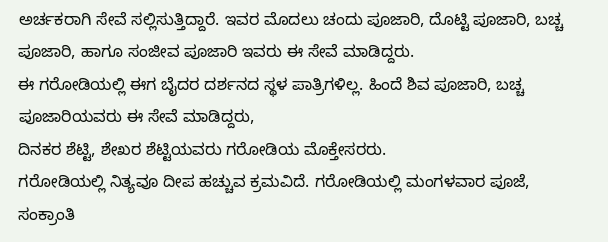ಅರ್ಚಕರಾಗಿ ಸೇವೆ ಸಲ್ಲಿಸುತ್ತಿದ್ದಾರೆ. ಇವರ ಮೊದಲು ಚಂದು ಪೂಜಾರಿ, ದೊಟ್ಟಿ ಪೂಜಾರಿ, ಬಚ್ಚ ಪೂಜಾರಿ, ಹಾಗೂ ಸಂಜೀವ ಪೂಜಾರಿ ಇವರು ಈ ಸೇವೆ ಮಾಡಿದ್ದರು.
ಈ ಗರೋಡಿಯಲ್ಲಿ ಈಗ ಬೈದರ ದರ್ಶನದ ಸ್ಥಳ ಪಾತ್ರಿಗಳಿಲ್ಲ. ಹಿಂದೆ ಶಿವ ಪೂಜಾರಿ, ಬಚ್ಚ ಪೂಜಾರಿಯವರು ಈ ಸೇವೆ ಮಾಡಿದ್ದರು,
ದಿನಕರ ಶೆಟ್ಟಿ, ಶೇಖರ ಶೆಟ್ಟಿಯವರು ಗರೋಡಿಯ ಮೊಕ್ತೇಸರರು.
ಗರೋಡಿಯಲ್ಲಿ ನಿತ್ಯವೂ ದೀಪ ಹಚ್ಚುವ ಕ್ರಮವಿದೆ. ಗರೋಡಿಯಲ್ಲಿ ಮಂಗಳವಾರ ಪೂಜೆ, ಸಂಕ್ರಾಂತಿ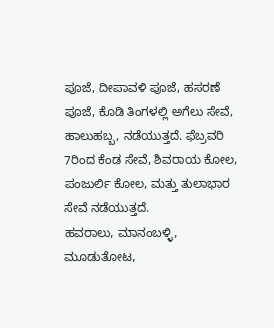ಪೂಜೆ, ದೀಪಾವಳಿ ಪೂಜೆ, ಹಸರಣೆ ಪೂಜೆ, ಕೊಡಿ ತಿಂಗಳಲ್ಲಿ ಅಗೆಲು ಸೇವೆ, ಹಾಲುಹಬ್ಬ, ನಡೆಯುತ್ತದೆ. ಫೆಬ್ರವರಿ 7ರಿಂದ ಕೆಂಡ ಸೇವೆ, ಶಿವರಾಯ ಕೋಲ, ಪಂಜುರ್ಲಿ ಕೋಲ, ಮತ್ತು ತುಲಾಭಾರ ಸೇವೆ ನಡೆಯುತ್ತದೆ.
ಹವರಾಲು, ಮಾನಂಬಳ್ಳಿ, ಮೂಡುತೋಟ,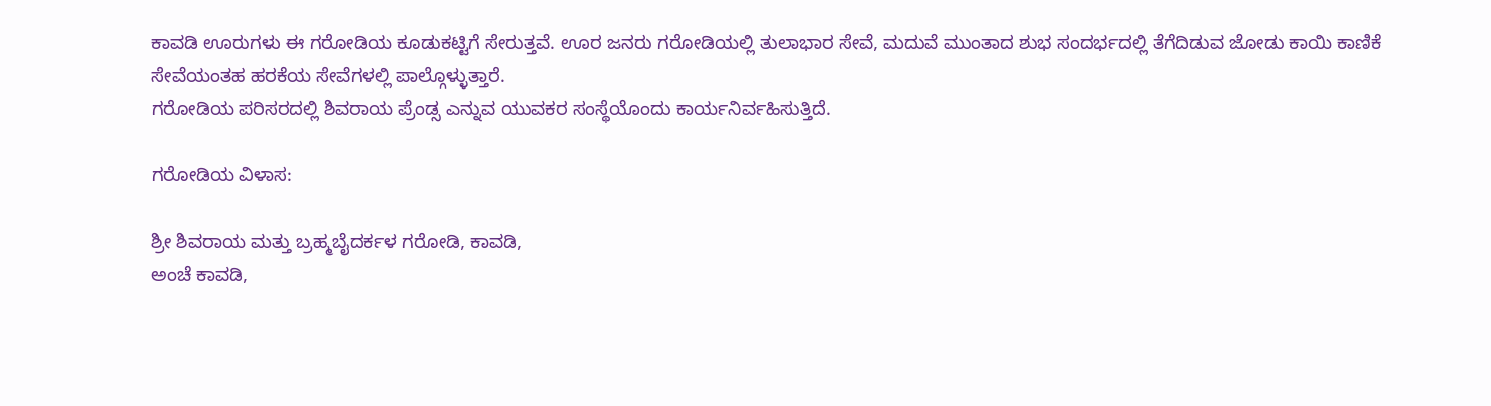ಕಾವಡಿ ಊರುಗಳು ಈ ಗರೋಡಿಯ ಕೂಡುಕಟ್ಟಿಗೆ ಸೇರುತ್ತವೆ. ಊರ ಜನರು ಗರೋಡಿಯಲ್ಲಿ ತುಲಾಭಾರ ಸೇವೆ, ಮದುವೆ ಮುಂತಾದ ಶುಭ ಸಂದರ್ಭದಲ್ಲಿ ತೆಗೆದಿಡುವ ಜೋಡು ಕಾಯಿ ಕಾಣಿಕೆ ಸೇವೆಯಂತಹ ಹರಕೆಯ ಸೇವೆಗಳಲ್ಲಿ ಪಾಲ್ಗೊಳ್ಳುತ್ತಾರೆ.
ಗರೋಡಿಯ ಪರಿಸರದಲ್ಲಿ ಶಿವರಾಯ ಪ್ರೆಂಡ್ಸ ಎನ್ನುವ ಯುವಕರ ಸಂಸ್ಥೆಯೊಂದು ಕಾರ್ಯನಿರ್ವಹಿಸುತ್ತಿದೆ.

ಗರೋಡಿಯ ವಿಳಾಸ:

ಶ್ರೀ ಶಿವರಾಯ ಮತ್ತು ಬ್ರಹ್ಮಬೈದರ್ಕಳ ಗರೋಡಿ, ಕಾವಡಿ,
ಅಂಚೆ ಕಾವಡಿ,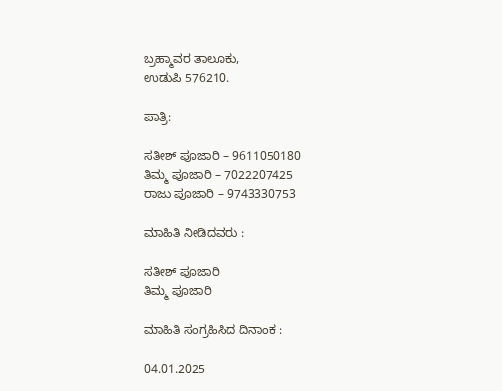ಬ್ರಹ್ಮಾವರ ತಾಲೂಕು,
ಉಡುಪಿ 576210.

ಪಾತ್ರಿ:

ಸತೀಶ್ ಪೂಜಾರಿ – 9611050180
ತಿಮ್ಮ ಪೂಜಾರಿ – 7022207425
ರಾಜು ಪೂಜಾರಿ – 9743330753

ಮಾಹಿತಿ ನೀಡಿದವರು :

ಸತೀಶ್ ಪೂಜಾರಿ
ತಿಮ್ಮ ಪೂಜಾರಿ

ಮಾಹಿತಿ ಸಂಗ್ರಹಿಸಿದ ದಿನಾಂಕ :

04.01.2025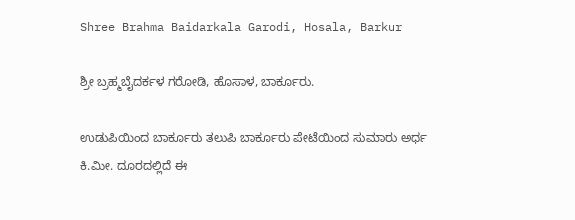Shree Brahma Baidarkala Garodi, Hosala, Barkur

ಶ್ರೀ ಬ್ರಹ್ಮಬೈದರ್ಕಳ ಗರೋಡಿ, ಹೊಸಾಳ, ಬಾರ್ಕೂರು.

ಉಡುಪಿಯಿಂದ ಬಾರ್ಕೂರು ತಲುಪಿ ಬಾರ್ಕೂರು ಪೇಟೆಯಿಂದ ಸುಮಾರು ಅರ್ಧ ಕಿ.ಮೀ. ದೂರದಲ್ಲಿದೆ ಈ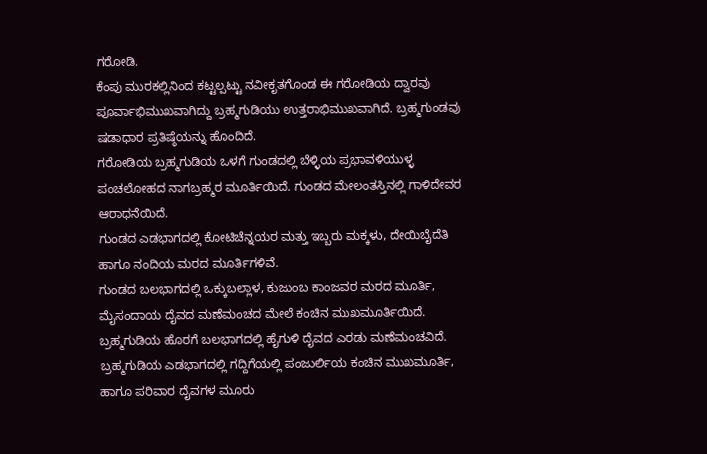ಗರೋಡಿ.
ಕೆಂಪು ಮುರಕಲ್ಲಿನಿಂದ ಕಟ್ಟಲ್ಪಟ್ಟು ನವೀಕೃತಗೊಂಡ ಈ ಗರೋಡಿಯ ದ್ವಾರವು ಪೂರ್ವಾಭಿಮುಖವಾಗಿದ್ದು ಬ್ರಹ್ಮಗುಡಿಯು ಉತ್ತರಾಭಿಮುಖವಾಗಿದೆ. ಬ್ರಹ್ಮಗುಂಡವು ಷಡಾಧಾರ ಪ್ರತಿಷ್ಠೆಯನ್ನು ಹೊಂದಿದೆ.
ಗರೋಡಿಯ ಬ್ರಹ್ಮಗುಡಿಯ ಒಳಗೆ ಗುಂಡದಲ್ಲಿ ಬೆಳ್ಳಿಯ ಪ್ರಭಾವಳಿಯುಳ್ಳ ಪಂಚಲೋಹದ ನಾಗಬ್ರಹ್ಮರ ಮೂರ್ತಿಯಿದೆ. ಗುಂಡದ ಮೇಲಂತಸ್ತಿನಲ್ಲಿ ಗಾಳಿದೇವರ ಆರಾಧನೆಯಿದೆ.
ಗುಂಡದ ಎಡಭಾಗದಲ್ಲಿ ಕೋಟಿಚೆನ್ನಯರ ಮತ್ತು ಇಬ್ಬರು ಮಕ್ಕಳು, ದೇಯಿಬೈದೆತಿ ಹಾಗೂ ನಂದಿಯ ಮರದ ಮೂರ್ತಿಗಳಿವೆ.
ಗುಂಡದ ಬಲಭಾಗದಲ್ಲಿ ಒಕ್ಕುಬಲ್ಲಾಳ, ಕುಜುಂಬ ಕಾಂಜವರ ಮರದ ಮೂರ್ತಿ, ಮೈಸಂದಾಯ ದೈವದ ಮಣೆಮಂಚದ ಮೇಲೆ ಕಂಚಿನ ಮುಖಮೂರ್ತಿಯಿದೆ.
ಬ್ರಹ್ಮಗುಡಿಯ ಹೊರಗೆ ಬಲಭಾಗದಲ್ಲಿ ಹೈಗುಳಿ ದೈವದ ಎರಡು ಮಣೆಮಂಚವಿದೆ. ಬ್ರಹ್ಮಗುಡಿಯ ಎಡಭಾಗದಲ್ಲಿ ಗದ್ದಿಗೆಯಲ್ಲಿ ಪಂಜುರ್ಲಿಯ ಕಂಚಿನ ಮುಖಮೂರ್ತಿ, ಹಾಗೂ ಪರಿವಾರ ದೈವಗಳ ಮೂರು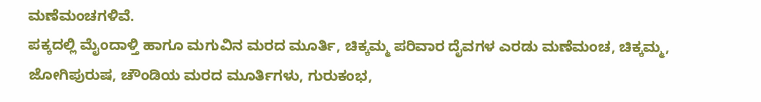ಮಣೆಮಂಚಗಳಿವೆ.
ಪಕ್ಕದಲ್ಲಿ ಮೈಂದಾಳ್ತಿ ಹಾಗೂ ಮಗುವಿನ ಮರದ ಮೂರ್ತಿ, ಚಿಕ್ಕಮ್ಮ ಪರಿವಾರ ದೈವಗಳ ಎರಡು ಮಣೆಮಂಚ, ಚಿಕ್ಕಮ್ಮ, ಜೋಗಿಪುರುಷ, ಚೌಂಡಿಯ ಮರದ ಮೂರ್ತಿಗಳು, ಗುರುಕಂಭ,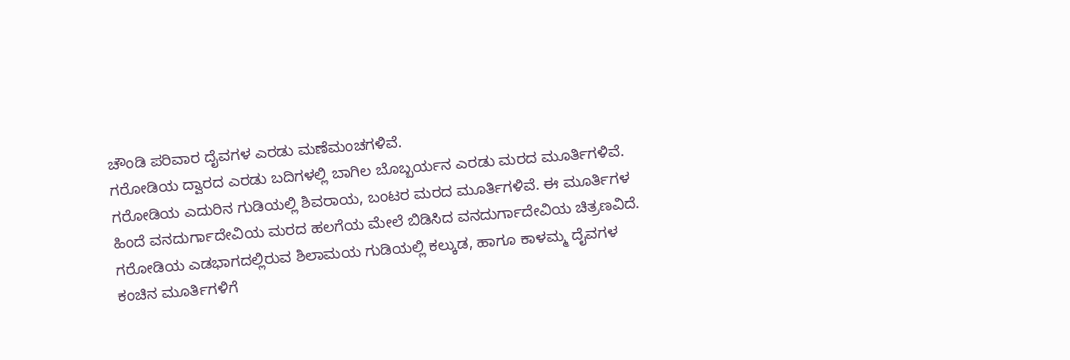ಚೌಂಡಿ ಪರಿವಾರ ದೈವಗಳ ಎರಡು ಮಣೆಮಂಚಗಳಿವೆ.
ಗರೋಡಿಯ ದ್ವಾರದ ಎರಡು ಬದಿಗಳಲ್ಲಿ ಬಾಗಿಲ ಬೊಬ್ಬರ್ಯನ ಎರಡು ಮರದ ಮೂರ್ತಿಗಳಿವೆ.
ಗರೋಡಿಯ ಎದುರಿನ ಗುಡಿಯಲ್ಲಿ ಶಿವರಾಯ, ಬಂಟರ ಮರದ ಮೂರ್ತಿಗಳಿವೆ. ಈ ಮೂರ್ತಿಗಳ ಹಿಂದೆ ವನದುರ್ಗಾದೇವಿಯ ಮರದ ಹಲಗೆಯ ಮೇಲೆ ಬಿಡಿಸಿದ ವನದುರ್ಗಾದೇವಿಯ ಚಿತ್ರಣವಿದೆ.
ಗರೋಡಿಯ ಎಡಭಾಗದಲ್ಲಿರುವ ಶಿಲಾಮಯ ಗುಡಿಯಲ್ಲಿ ಕಲ್ಕುಡ, ಹಾಗೂ ಕಾಳಮ್ಮ ದೈವಗಳ ಕಂಚಿನ ಮೂರ್ತಿಗಳಿಗೆ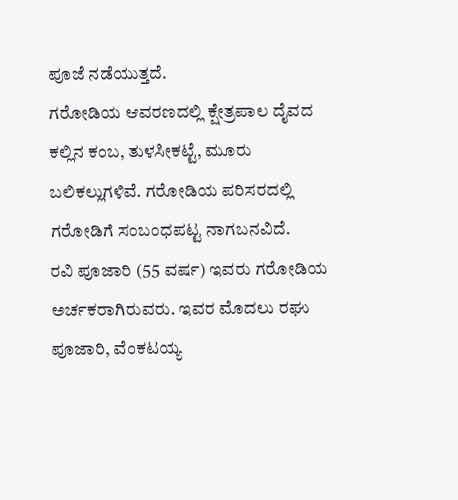ಪೂಜೆ ನಡೆಯುತ್ತದೆ.
ಗರೋಡಿಯ ಆವರಣದಲ್ಲಿ ಕ್ಷೇತ್ರಪಾಲ ದೈವದ ಕಲ್ಲಿನ ಕಂಬ, ತುಳಸೀಕಟ್ಟೆ, ಮೂರು ಬಲಿಕಲ್ಲುಗಳಿವೆ. ಗರೋಡಿಯ ಪರಿಸರದಲ್ಲಿ ಗರೋಡಿಗೆ ಸಂಬಂಧಪಟ್ಟ ನಾಗಬನವಿದೆ.
ರವಿ ಪೂಜಾರಿ (55 ವರ್ಷ) ಇವರು ಗರೋಡಿಯ ಅರ್ಚಕರಾಗಿರುವರು. ಇವರ ಮೊದಲು ರಘು ಪೂಜಾರಿ, ವೆಂಕಟಯ್ಯ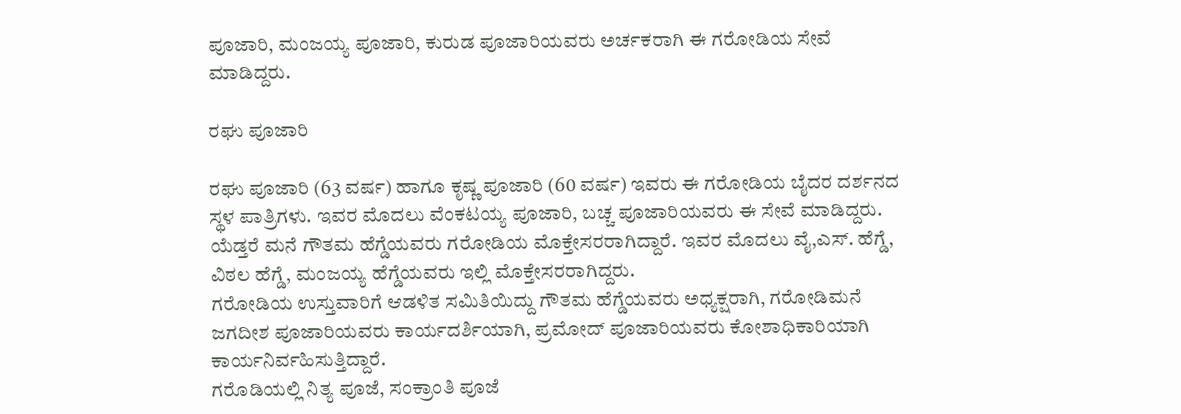ಪೂಜಾರಿ, ಮಂಜಯ್ಯ ಪೂಜಾರಿ, ಕುರುಡ ಪೂಜಾರಿಯವರು ಅರ್ಚಕರಾಗಿ ಈ ಗರೋಡಿಯ ಸೇವೆ ಮಾಡಿದ್ದರು.

ರಘು ಪೂಜಾರಿ

ರಘು ಪೂಜಾರಿ (63 ವರ್ಷ) ಹಾಗೂ ಕೃಷ್ಣ ಪೂಜಾರಿ (60 ವರ್ಷ) ಇವರು ಈ ಗರೋಡಿಯ ಬೈದರ ದರ್ಶನದ ಸ್ಥಳ ಪಾತ್ರಿಗಳು. ಇವರ ಮೊದಲು ವೆಂಕಟಯ್ಯ ಪೂಜಾರಿ, ಬಚ್ಚ ಪೂಜಾರಿಯವರು ಈ ಸೇವೆ ಮಾಡಿದ್ದರು.
ಯೆಡ್ತರೆ ಮನೆ ಗೌತಮ ಹೆಗ್ಡೆಯವರು ಗರೋಡಿಯ ಮೊಕ್ತೇಸರರಾಗಿದ್ದಾರೆ. ಇವರ ಮೊದಲು ವೈ,ಎಸ್. ಹೆಗ್ಡೆ, ವಿಠಲ ಹೆಗ್ಡೆ, ಮಂಜಯ್ಯ ಹೆಗ್ಡೆಯವರು ಇಲ್ಲಿ ಮೊಕ್ತೇಸರರಾಗಿದ್ದರು.
ಗರೋಡಿಯ ಉಸ್ತುವಾರಿಗೆ ಆಡಳಿತ ಸಮಿತಿಯಿದ್ದು ಗೌತಮ ಹೆಗ್ಡೆಯವರು ಅಧ್ಯಕ್ಷರಾಗಿ, ಗರೋಡಿಮನೆ ಜಗದೀಶ ಪೂಜಾರಿಯವರು ಕಾರ್ಯದರ್ಶಿಯಾಗಿ, ಪ್ರಮೋದ್ ಪೂಜಾರಿಯವರು ಕೋಶಾಧಿಕಾರಿಯಾಗಿ ಕಾರ್ಯನಿರ್ವಹಿಸುತ್ತಿದ್ದಾರೆ.
ಗರೊಡಿಯಲ್ಲಿ ನಿತ್ಯ ಪೂಜೆ, ಸಂಕ್ರಾಂತಿ ಪೂಜೆ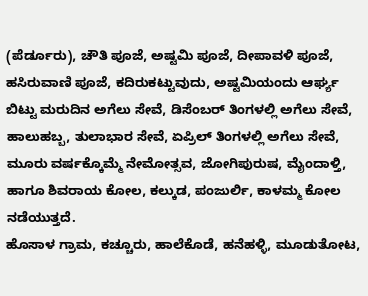(ಪೆರ್ಡೂರು), ಚೌತಿ ಪೂಜೆ, ಅಷ್ಟಮಿ ಪೂಜೆ, ದೀಪಾವಳಿ ಪೂಜೆ, ಹಸಿರುವಾಣಿ ಪೂಜೆ, ಕದಿರುಕಟ್ಟುವುದು, ಅಷ್ಟಮಿಯಂದು ಆರ್ಘ್ಯ ಬಿಟ್ಟು ಮರುದಿನ ಅಗೆಲು ಸೇವೆ, ಡಿಸೆಂಬರ್ ತಿಂಗಳಲ್ಲಿ ಅಗೆಲು ಸೇವೆ, ಹಾಲುಹಬ್ಬ, ತುಲಾಭಾರ ಸೇವೆ, ಏಪ್ರಿಲ್ ತಿಂಗಳಲ್ಲಿ ಅಗೆಲು ಸೇವೆ, ಮೂರು ವರ್ಷಕ್ಕೊಮ್ಮೆ ನೇಮೋತ್ಸವ, ಜೋಗಿಪುರುಷ, ಮೈಂದಾಳ್ತಿ, ಹಾಗೂ ಶಿವರಾಯ ಕೋಲ, ಕಲ್ಕುಡ, ಪಂಜುರ್ಲಿ, ಕಾಳಮ್ಮ ಕೋಲ ನಡೆಯುತ್ತದೆ.
ಹೊಸಾಳ ಗ್ರಾಮ, ಕಚ್ಚೂರು, ಹಾಲೆಕೊಡೆ, ಹನೆಹಳ್ಳಿ, ಮೂಡುತೋಟ,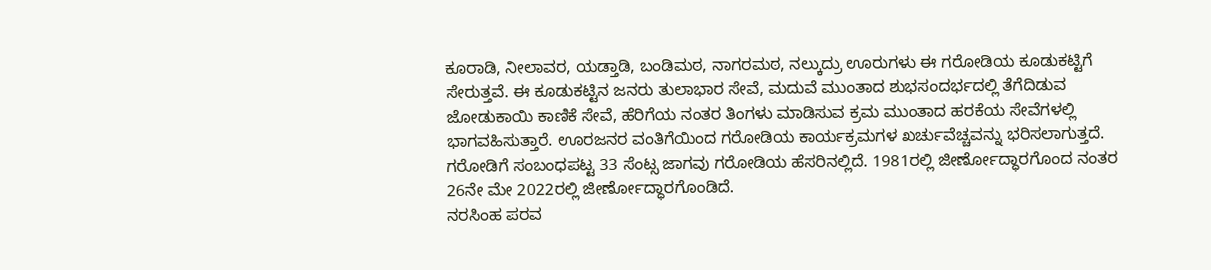ಕೂರಾಡಿ, ನೀಲಾವರ, ಯಡ್ತಾಡಿ, ಬಂಡಿಮಠ, ನಾಗರಮಠ, ನಲ್ಕುದ್ರು ಊರುಗಳು ಈ ಗರೋಡಿಯ ಕೂಡುಕಟ್ಟಿಗೆ ಸೇರುತ್ತವೆ. ಈ ಕೂಡುಕಟ್ಟಿನ ಜನರು ತುಲಾಭಾರ ಸೇವೆ, ಮದುವೆ ಮುಂತಾದ ಶುಭಸಂದರ್ಭದಲ್ಲಿ ತೆಗೆದಿಡುವ ಜೋಡುಕಾಯಿ ಕಾಣಿಕೆ ಸೇವೆ, ಹೆರಿಗೆಯ ನಂತರ ತಿಂಗಳು ಮಾಡಿಸುವ ಕ್ರಮ ಮುಂತಾದ ಹರಕೆಯ ಸೇವೆಗಳಲ್ಲಿ ಭಾಗವಹಿಸುತ್ತಾರೆ. ಊರಜನರ ವಂತಿಗೆಯಿಂದ ಗರೋಡಿಯ ಕಾರ್ಯಕ್ರಮಗಳ ಖರ್ಚುವೆಚ್ಚವನ್ನು ಭರಿಸಲಾಗುತ್ತದೆ.
ಗರೋಡಿಗೆ ಸಂಬಂಧಪಟ್ಟ 33 ಸೆಂಟ್ಸ ಜಾಗವು ಗರೋಡಿಯ ಹೆಸರಿನಲ್ಲಿದೆ. 1981ರಲ್ಲಿ ಜೀರ್ಣೋದ್ಧಾರಗೊಂದ ನಂತರ 26ನೇ ಮೇ 2022ರಲ್ಲಿ ಜೀರ್ಣೋದ್ಧಾರಗೊಂಡಿದೆ.
ನರಸಿಂಹ ಪರವ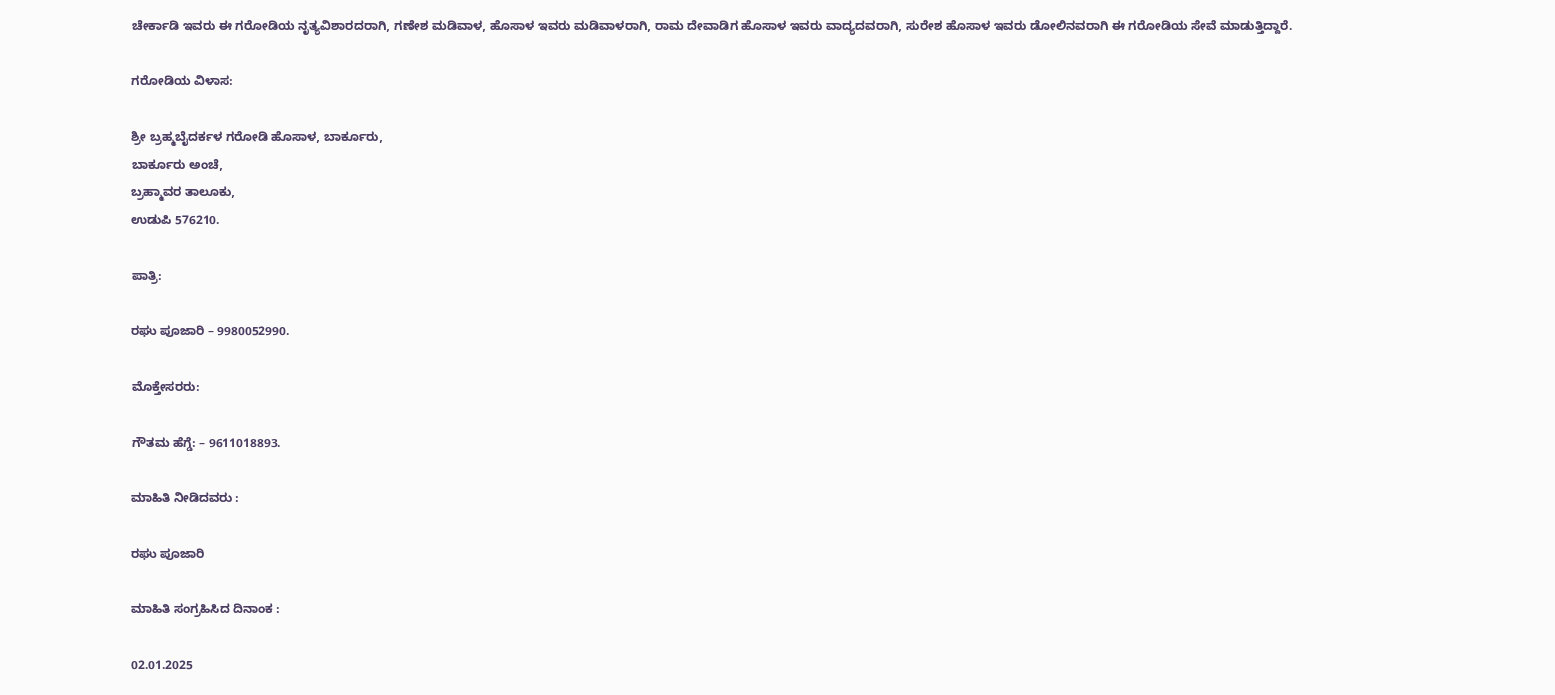ಚೇರ್ಕಾಡಿ ಇವರು ಈ ಗರೋಡಿಯ ನೃತ್ಯವಿಶಾರದರಾಗಿ, ಗಣೇಶ ಮಡಿವಾಳ, ಹೊಸಾಳ ಇವರು ಮಡಿವಾಳರಾಗಿ, ರಾಮ ದೇವಾಡಿಗ ಹೊಸಾಳ ಇವರು ವಾದ್ಯದವರಾಗಿ, ಸುರೇಶ ಹೊಸಾಳ ಇವರು ಡೋಲಿನವರಾಗಿ ಈ ಗರೋಡಿಯ ಸೇವೆ ಮಾಡುತ್ತಿದ್ದಾರೆ.

ಗರೋಡಿಯ ವಿಳಾಸ:

ಶ್ರೀ ಬ್ರಹ್ಮಬೈದರ್ಕಳ ಗರೋಡಿ ಹೊಸಾಳ, ಬಾರ್ಕೂರು,
ಬಾರ್ಕೂರು ಅಂಚೆ,
ಬ್ರಹ್ಮಾವರ ತಾಲೂಕು,
ಉಡುಪಿ 576210.

ಪಾತ್ರಿ:

ರಘು ಪೂಜಾರಿ – 9980052990.

ಮೊಕ್ತೇಸರರು:

ಗೌತಮ ಹೆಗ್ಡೆ: – 9611018893.

ಮಾಹಿತಿ ನೀಡಿದವರು :

ರಘು ಪೂಜಾರಿ

ಮಾಹಿತಿ ಸಂಗ್ರಹಿಸಿದ ದಿನಾಂಕ :

02.01.2025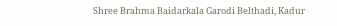Shree Brahma Baidarkala Garodi Belthadi, Kadur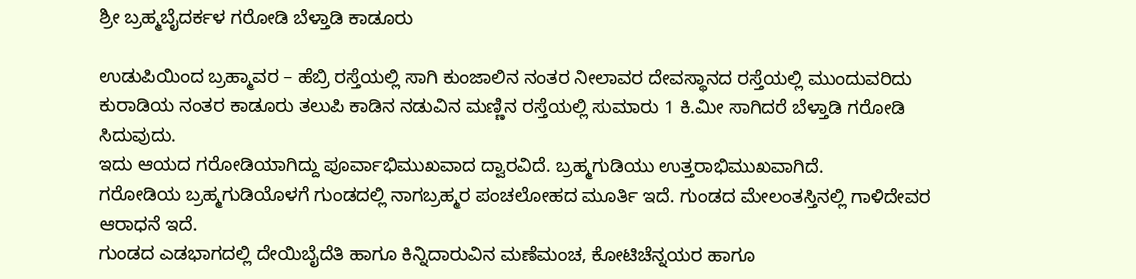ಶ್ರೀ ಬ್ರಹ್ಮಬೈದರ್ಕಳ ಗರೋಡಿ ಬೆಳ್ತಾಡಿ ಕಾಡೂರು

ಉಡುಪಿಯಿಂದ ಬ್ರಹ್ಮಾವರ – ಹೆಬ್ರಿ ರಸ್ತೆಯಲ್ಲಿ ಸಾಗಿ ಕುಂಜಾಲಿನ ನಂತರ ನೀಲಾವರ ದೇವಸ್ಥಾನದ ರಸ್ತೆಯಲ್ಲಿ ಮುಂದುವರಿದು ಕುರಾಡಿಯ ನಂತರ ಕಾಡೂರು ತಲುಪಿ ಕಾಡಿನ ನಡುವಿನ ಮಣ್ಣಿನ ರಸ್ತೆಯಲ್ಲಿ ಸುಮಾರು 1 ಕಿ.ಮೀ ಸಾಗಿದರೆ ಬೆಳ್ತಾಡಿ ಗರೋಡಿ ಸಿದುವುದು.
ಇದು ಆಯದ ಗರೋಡಿಯಾಗಿದ್ದು ಪೂರ್ವಾಭಿಮುಖವಾದ ದ್ವಾರವಿದೆ. ಬ್ರಹ್ಮಗುಡಿಯು ಉತ್ತರಾಭಿಮುಖವಾಗಿದೆ.
ಗರೋಡಿಯ ಬ್ರಹ್ಮಗುಡಿಯೊಳಗೆ ಗುಂಡದಲ್ಲಿ ನಾಗಬ್ರಹ್ಮರ ಪಂಚಲೋಹದ ಮೂರ್ತಿ ಇದೆ. ಗುಂಡದ ಮೇಲಂತಸ್ತಿನಲ್ಲಿ ಗಾಳಿದೇವರ ಆರಾಧನೆ ಇದೆ.
ಗುಂಡದ ಎಡಭಾಗದಲ್ಲಿ ದೇಯಿಬೈದೆತಿ ಹಾಗೂ ಕಿನ್ನಿದಾರುವಿನ ಮಣೆಮಂಚ, ಕೋಟಿಚೆನ್ನಯರ ಹಾಗೂ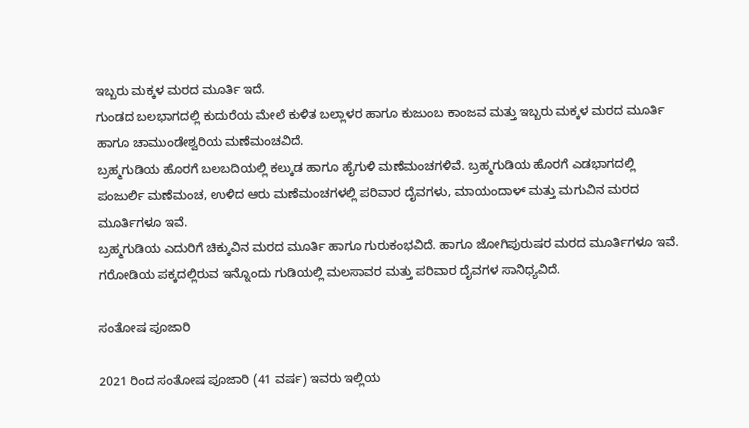ಇಬ್ಬರು ಮಕ್ಕಳ ಮರದ ಮೂರ್ತಿ ಇದೆ.
ಗುಂಡದ ಬಲಭಾಗದಲ್ಲಿ ಕುದುರೆಯ ಮೇಲೆ ಕುಳಿತ ಬಲ್ಲಾಳರ ಹಾಗೂ ಕುಜುಂಬ ಕಾಂಜವ ಮತ್ತು ಇಬ್ಬರು ಮಕ್ಕಳ ಮರದ ಮೂರ್ತಿ ಹಾಗೂ ಚಾಮುಂಡೇಶ್ವರಿಯ ಮಣೆಮಂಚವಿದೆ.
ಬ್ರಹ್ಮಗುಡಿಯ ಹೊರಗೆ ಬಲಬದಿಯಲ್ಲಿ ಕಲ್ಕುಡ ಹಾಗೂ ಹೈಗುಳಿ ಮಣೆಮಂಚಗಳಿವೆ. ಬ್ರಹ್ಮಗುಡಿಯ ಹೊರಗೆ ಎಡಭಾಗದಲ್ಲಿ ಪಂಜುರ್ಲಿ ಮಣೆಮಂಚ, ಉಳಿದ ಆರು ಮಣೆಮಂಚಗಳಲ್ಲಿ ಪರಿವಾರ ದೈವಗಳು, ಮಾಯಂದಾಳ್ ಮತ್ತು ಮಗುವಿನ ಮರದ ಮೂರ್ತಿಗಳೂ ಇವೆ.
ಬ್ರಹ್ಮಗುಡಿಯ ಎದುರಿಗೆ ಚಿಕ್ಕುವಿನ ಮರದ ಮೂರ್ತಿ ಹಾಗೂ ಗುರುಕಂಭವಿದೆ. ಹಾಗೂ ಜೋಗಿಪುರುಷರ ಮರದ ಮೂರ್ತಿಗಳೂ ಇವೆ.
ಗರೋಡಿಯ ಪಕ್ಕದಲ್ಲಿರುವ ಇನ್ನೊಂದು ಗುಡಿಯಲ್ಲಿ ಮಲಸಾವರ ಮತ್ತು ಪರಿವಾರ ದೈವಗಳ ಸಾನಿಧ್ಯವಿದೆ.

ಸಂತೋಷ ಪೂಜಾರಿ

2021 ರಿಂದ ಸಂತೋಷ ಪೂಜಾರಿ (41 ವರ್ಷ) ಇವರು ಇಲ್ಲಿಯ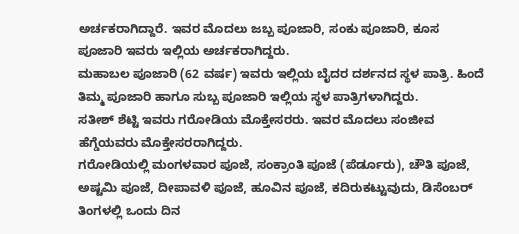ಅರ್ಚಕರಾಗಿದ್ದಾರೆ. ಇವರ ಮೊದಲು ಜಬ್ಬ ಪೂಜಾರಿ, ಸಂಕು ಪೂಜಾರಿ, ಕೂಸ ಪೂಜಾರಿ ಇವರು ಇಲ್ಲಿಯ ಅರ್ಚಕರಾಗಿದ್ದರು.
ಮಹಾಬಲ ಪೂಜಾರಿ (62 ವರ್ಷ) ಇವರು ಇಲ್ಲಿಯ ಬೈದರ ದರ್ಶನದ ಸ್ಥಳ ಪಾತ್ರಿ. ಹಿಂದೆ ತಿಮ್ಮ ಪೂಜಾರಿ ಹಾಗೂ ಸುಬ್ಬ ಪೂಜಾರಿ ಇಲ್ಲಿಯ ಸ್ಥಳ ಪಾತ್ರಿಗಳಾಗಿದ್ದರು.
ಸತೀಶ್ ಶೆಟ್ಟಿ ಇವರು ಗರೋಡಿಯ ಮೊಕ್ತೇಸರರು. ಇವರ ಮೊದಲು ಸಂಜೀವ ಹೆಗ್ಡೆಯವರು ಮೊಕ್ತೇಸರರಾಗಿದ್ದರು.
ಗರೋಡಿಯಲ್ಲಿ ಮಂಗಳವಾರ ಪೂಜೆ, ಸಂಕ್ರಾಂತಿ ಪೂಜೆ (ಪೆರ್ಡೂರು), ಚೌತಿ ಪೂಜೆ, ಅಷ್ಟಮಿ ಪೂಜೆ, ದೀಪಾವಳಿ ಪೂಜೆ, ಹೂವಿನ ಪೂಜೆ, ಕದಿರುಕಟ್ಟುವುದು, ಡಿಸೆಂಬರ್ ತಿಂಗಳಲ್ಲಿ ಒಂದು ದಿನ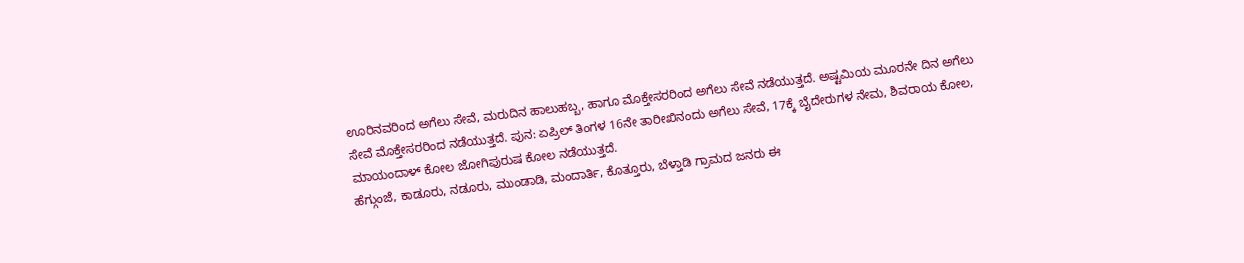ಊರಿನವರಿಂದ ಅಗೆಲು ಸೇವೆ, ಮರುದಿನ ಹಾಲುಹಬ್ಬ, ಹಾಗೂ ಮೊಕ್ತೇಸರರಿಂದ ಅಗೆಲು ಸೇವೆ ನಡೆಯುತ್ತದೆ. ಅಷ್ಟಮಿಯ ಮೂರನೇ ದಿನ ಅಗೆಲು ಸೇವೆ ಮೊಕ್ತೇಸರರಿಂದ ನಡೆಯುತ್ತದೆ. ಪುನ: ಏಪ್ರಿಲ್ ತಿಂಗಳ 16ನೇ ತಾರೀಖಿನಂದು ಅಗೆಲು ಸೇವೆ, 17ಕ್ಕೆ ಬೈದೇರುಗಳ ನೇಮ, ಶಿವರಾಯ ಕೋಲ, ಮಾಯಂದಾಳ್ ಕೋಲ ಜೋಗಿಪುರುಷ ಕೋಲ ನಡೆಯುತ್ತದೆ.
ಹೆಗ್ಗುಂಜೆ, ಕಾಡೂರು, ನಡೂರು, ಮುಂಡಾಡಿ, ಮಂದಾರ್ತಿ, ಕೊತ್ತೂರು, ಬೆಳ್ತಾಡಿ ಗ್ರಾಮದ ಜನರು ಈ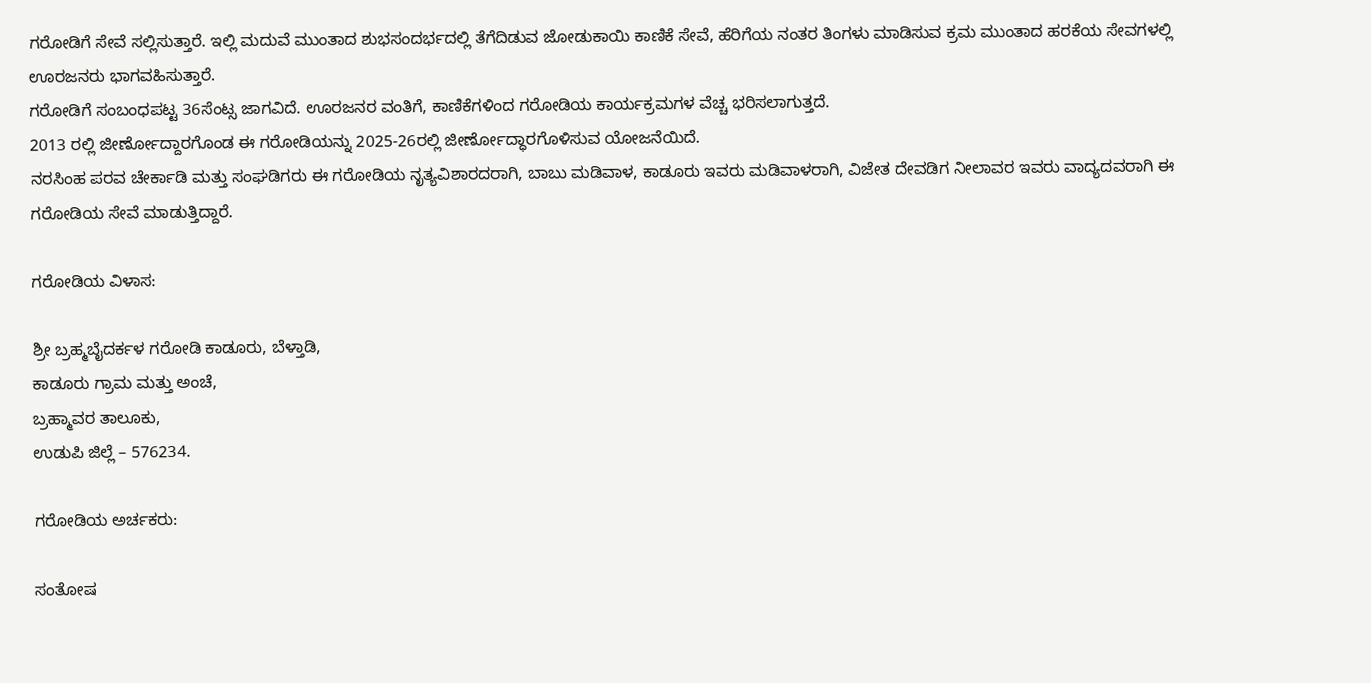ಗರೋಡಿಗೆ ಸೇವೆ ಸಲ್ಲಿಸುತ್ತಾರೆ. ಇಲ್ಲಿ ಮದುವೆ ಮುಂತಾದ ಶುಭಸಂದರ್ಭದಲ್ಲಿ ತೆಗೆದಿಡುವ ಜೋಡುಕಾಯಿ ಕಾಣಿಕೆ ಸೇವೆ, ಹೆರಿಗೆಯ ನಂತರ ತಿಂಗಳು ಮಾಡಿಸುವ ಕ್ರಮ ಮುಂತಾದ ಹರಕೆಯ ಸೇವಗಳಲ್ಲಿ ಊರಜನರು ಭಾಗವಹಿಸುತ್ತಾರೆ.
ಗರೋಡಿಗೆ ಸಂಬಂಧಪಟ್ಟ 36ಸೆಂಟ್ಸ ಜಾಗವಿದೆ. ಊರಜನರ ವಂತಿಗೆ, ಕಾಣಿಕೆಗಳಿಂದ ಗರೋಡಿಯ ಕಾರ್ಯಕ್ರಮಗಳ ವೆಚ್ಚ ಭರಿಸಲಾಗುತ್ತದೆ.
2013 ರಲ್ಲಿ ಜೀರ್ಣೋದ್ದಾರಗೊಂಡ ಈ ಗರೋಡಿಯನ್ನು 2025-26ರಲ್ಲಿ ಜೀರ್ಣೋದ್ಧಾರಗೊಳಿಸುವ ಯೋಜನೆಯಿದೆ.
ನರಸಿಂಹ ಪರವ ಚೇರ್ಕಾಡಿ ಮತ್ತು ಸಂಘಡಿಗರು ಈ ಗರೋಡಿಯ ನೃತ್ಯವಿಶಾರದರಾಗಿ, ಬಾಬು ಮಡಿವಾಳ, ಕಾಡೂರು ಇವರು ಮಡಿವಾಳರಾಗಿ, ವಿಜೇತ ದೇವಡಿಗ ನೀಲಾವರ ಇವರು ವಾದ್ಯದವರಾಗಿ ಈ ಗರೋಡಿಯ ಸೇವೆ ಮಾಡುತ್ತಿದ್ದಾರೆ.

ಗರೋಡಿಯ ವಿಳಾಸ:

ಶ್ರೀ ಬ್ರಹ್ಮಬೈದರ್ಕಳ ಗರೋಡಿ ಕಾಡೂರು, ಬೆಳ್ತಾಡಿ,
ಕಾಡೂರು ಗ್ರಾಮ ಮತ್ತು ಅಂಚೆ,
ಬ್ರಹ್ಮಾವರ ತಾಲೂಕು,
ಉಡುಪಿ ಜಿಲ್ಲೆ – 576234.

ಗರೋಡಿಯ ಅರ್ಚಕರು:

ಸಂತೋಷ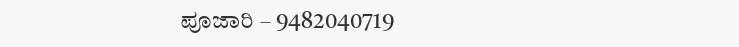ಪೂಜಾರಿ – 9482040719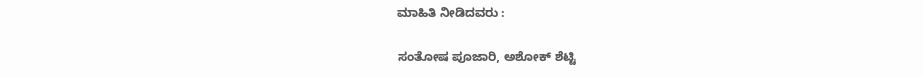ಮಾಹಿತಿ ನೀಡಿದವರು :

ಸಂತೋಷ ಪೂಜಾರಿ, ಅಶೋಕ್ ಶೆಟ್ಟಿ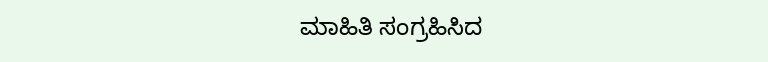ಮಾಹಿತಿ ಸಂಗ್ರಹಿಸಿದ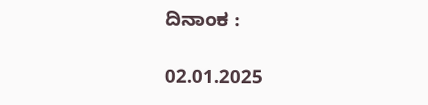ದಿನಾಂಕ :

02.01.2025